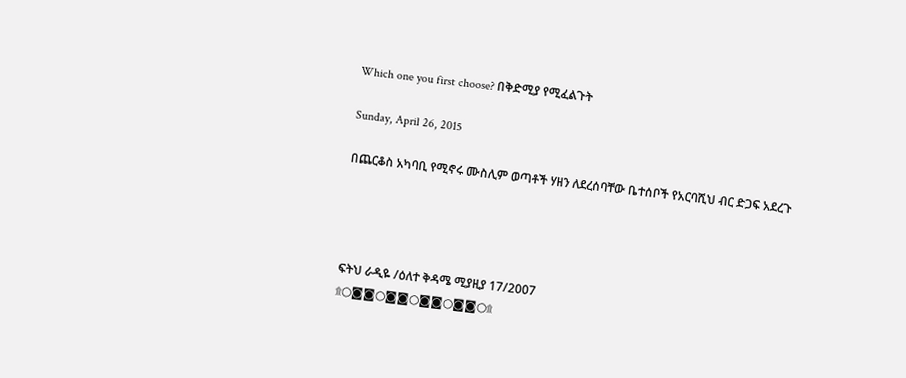Which one you first choose? በቅድሚያ የሚፈልጉት

Sunday, April 26, 2015

በጨርቆስ አካባቢ የሚኖሩ ሙስሊም ወጣቶች ሃዘን ለደረሰባቸው ቤተሰቦች የአርባሺህ ብር ድጋፍ አደረጉ




ፍትህ ራዲዬ /ዕለተ ቅዳሜ ሚያዚያ 17/2007
۩○◙◙○◙◙○◙◙○◙◙○۩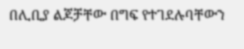በሊቢያ ልጆቻቸው በግፍ የተገደሉባቸውን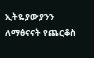ኢትዬያውያንን ለማፅናናት የጨርቆስ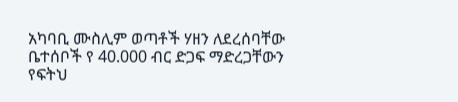አካባቢ ሙስሊም ወጣቶች ሃዘን ለደረሰባቸው ቤተሰቦች የ 40.000 ብር ድጋፍ ማድረጋቸውን የፍትህ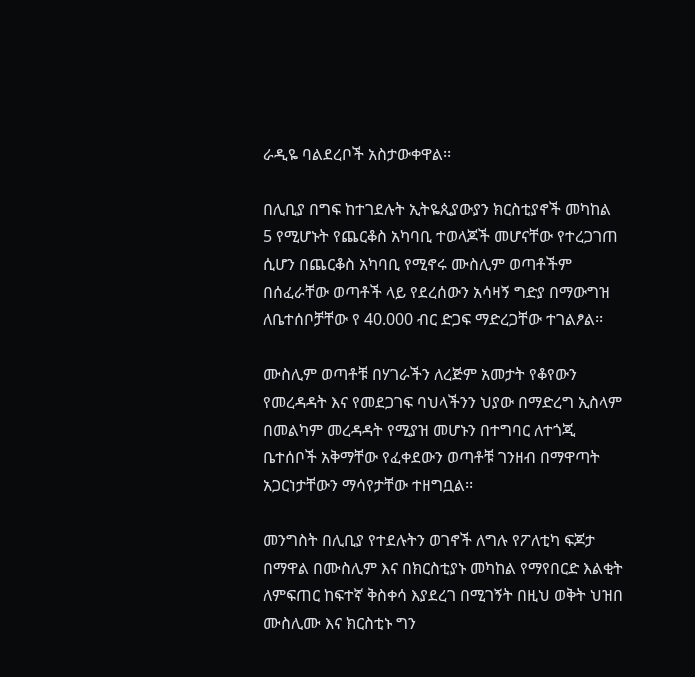ራዲዬ ባልደረቦች አስታውቀዋል፡፡

በሊቢያ በግፍ ከተገደሉት ኢትዬጲያውያን ክርስቲያኖች መካከል 5 የሚሆኑት የጨርቆስ አካባቢ ተወላጆች መሆናቸው የተረጋገጠ ሲሆን በጨርቆስ አካባቢ የሚኖሩ ሙስሊም ወጣቶችም በሰፈራቸው ወጣቶች ላይ የደረሰውን አሳዛኝ ግድያ በማውግዝ ለቤተሰቦቻቸው የ 40.000 ብር ድጋፍ ማድረጋቸው ተገልፆል፡፡

ሙስሊም ወጣቶቹ በሃገራችን ለረጅም አመታት የቆየውን የመረዳዳት እና የመደጋገፍ ባህላችንን ህያው በማድረግ ኢስላም በመልካም መረዳዳት የሚያዝ መሆኑን በተግባር ለተጎጂ ቤተሰቦች አቅማቸው የፈቀደውን ወጣቶቹ ገንዘብ በማዋጣት አጋርነታቸውን ማሳየታቸው ተዘግቧል፡፡

መንግስት በሊቢያ የተደሉትን ወገኖች ለግሉ የፖለቲካ ፍጆታ በማዋል በሙስሊም እና በክርስቲያኑ መካከል የማየበርድ እልቂት ለምፍጠር ከፍተኛ ቅስቀሳ እያደረገ በሚገኝት በዚህ ወቅት ህዝበ ሙስሊሙ እና ክርስቲኑ ግን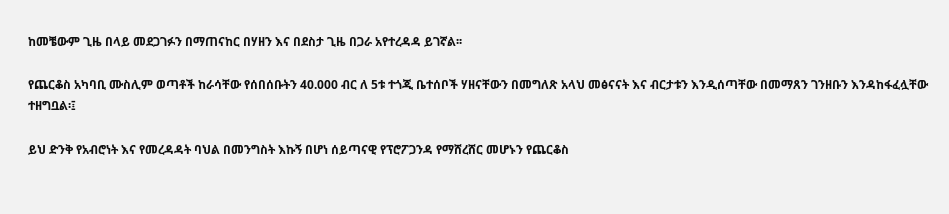ከመቼውም ጊዜ በላይ መደጋገፉን በማጠናከር በሃዘን እና በደስታ ጊዜ በጋራ አየተረዳዳ ይገኛል፡፡

የጨርቆስ አካባቢ ሙስሊም ወጣቶች ከራሳቸው የሰበሰቡትን 40.000 ብር ለ 5ቱ ተጎጂ ቤተሰቦች ሃዘናቸውን በመግለጽ አላህ መፅናናት እና ብርታቱን እንዲሰጣቸው በመማጸን ገንዘቡን እንዳከፋፈሏቸው ተዘግቧል፡፤

ይህ ድንቅ የአብሮነት እና የመረዳዳት ባህል በመንግስት እኩኝ በሆነ ሰይጣናዊ የፕሮፖጋንዳ የማሸረሸር መሆኑን የጨርቆስ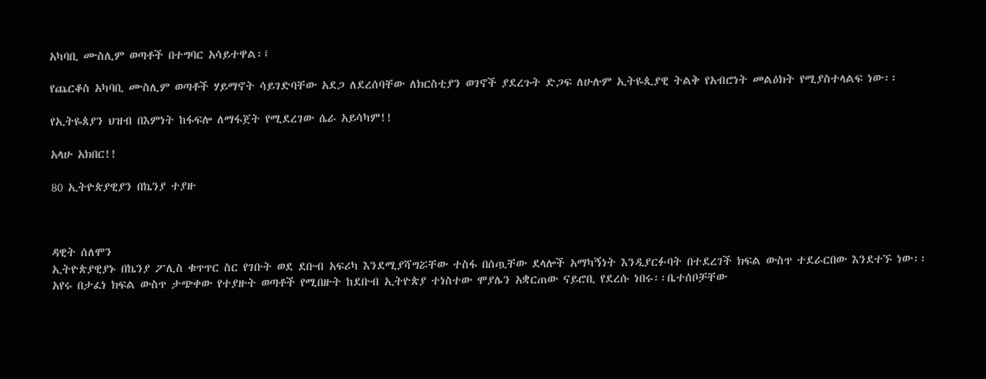አካባቢ ሙስሊም ወጣቶች በተግባር አሳይተዋል፡፤

የጨርቆስ አካባቢ ሙስሊም ወጣቶች ሃይማኖት ሳይገድባቸው አደጋ ለደረሰባቸው ለክርስቲያን ወገኖች ያደረጉት ድጋፍ ለሁሉም ኢትዬጲያዊ ትልቅ የአብሮነት መልዕክት የሚያስተላልፍ ነው፡፡

የኢትዬጰያን ህዝብ በእምነት ከፋፍሎ ለማፋጀት የሚደረገው ሴራ አይሳካም!!

አላሁ አክበር!!

80 ኢትዮጵያዊያን በኬንያ ተያዙ



ዳዊት ሰለሞን
ኢትዮጵያዊያኑ በኬንያ ፖሊስ ቁጥጥር ስር የገቡት ወደ ደቡብ አፍሪካ እንደሚያሻግሯቸው ተስፋ በሰጧቸው ደላሎች አማካኝነት እንዲያርፉባት በተደረገች ክፍል ውስጥ ተደራርበው እንደተኙ ነው፡፡
አየሩ በታፈነ ክፍል ውስጥ ታጭቀው የተያዙት ወጣቶች የሚበዙት ከደቡብ ኢትዮጵያ ተነስተው ሞያሌን አቋርጠው ናይሮቢ የደረሱ ነበሩ፡፡ቤተሰቦቻቸው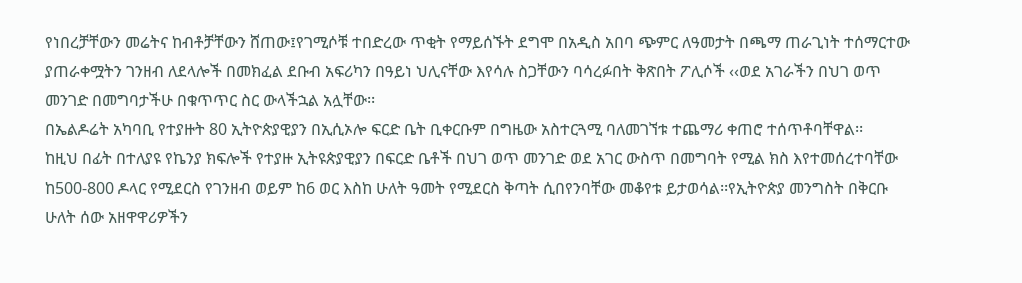የነበረቻቸውን መሬትና ከብቶቻቸውን ሸጠው፤የገሚሶቹ ተበድረው ጥቂት የማይሰኙት ደግሞ በአዲስ አበባ ጭምር ለዓመታት በጫማ ጠራጊነት ተሰማርተው ያጠራቀሟትን ገንዘብ ለደላሎች በመክፈል ደቡብ አፍሪካን በዓይነ ህሊናቸው እየሳሉ ስጋቸውን ባሳረፉበት ቅጽበት ፖሊሶች ‹‹ወደ አገራችን በህገ ወጥ መንገድ በመግባታችሁ በቁጥጥር ስር ውላችኋል አሏቸው፡፡
በኤልዶሬት አካባቢ የተያዙት 80 ኢትዮጵያዊያን በኢሲኦሎ ፍርድ ቤት ቢቀርቡም በግዜው አስተርጓሚ ባለመገኘቱ ተጨማሪ ቀጠሮ ተሰጥቶባቸዋል፡፡
ከዚህ በፊት በተለያዩ የኬንያ ክፍሎች የተያዙ ኢትዩጵያዊያን በፍርድ ቤቶች በህገ ወጥ መንገድ ወደ አገር ውስጥ በመግባት የሚል ክስ እየተመሰረተባቸው ከ500-800 ዶላር የሚደርስ የገንዘብ ወይም ከ6 ወር እስከ ሁለት ዓመት የሚደርስ ቅጣት ሲበየንባቸው መቆየቱ ይታወሳል፡፡የኢትዮጵያ መንግስት በቅርቡ ሁለት ሰው አዘዋዋሪዎችን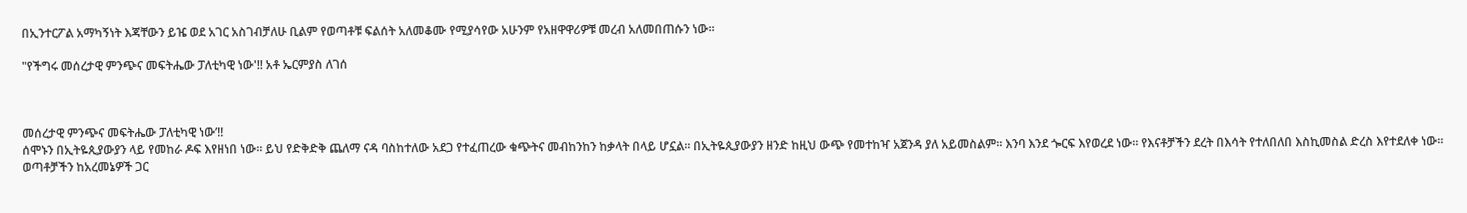በኢንተርፖል አማካኝነት እጃቸውን ይዤ ወደ አገር አስገብቻለሁ ቢልም የወጣቶቹ ፍልሰት አለመቆሙ የሚያሳየው አሁንም የአዘዋዋሪዎቹ መረብ አለመበጠሱን ነው፡፡

"የችግሩ መሰረታዊ ምንጭና መፍትሔው ፓለቲካዊ ነው'!! አቶ ኤርምያስ ለገሰ



መሰረታዊ ምንጭና መፍትሔው ፓለቲካዊ ነው’!!
ሰሞኑን በኢትዬጲያውያን ላይ የመከራ ዶፍ እየዘነበ ነው። ይህ የድቅድቅ ጨለማ ናዳ ባስከተለው አደጋ የተፈጠረው ቁጭትና መብከንከን ከቃላት በላይ ሆኗል። በኢትዬጲያውያን ዘንድ ከዚህ ውጭ የመተከዣ አጀንዳ ያለ አይመስልም። እንባ እንደ ጐርፍ እየወረደ ነው። የእናቶቻችን ደረት በእሳት የተለበለበ እስኪመስል ድረስ እየተደለቀ ነው። ወጣቶቻችን ከአረመኔዎች ጋር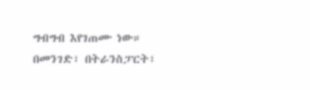ግብግብ እየገጠሙ ነው። በመንገድ፣ በትራንስፓርት፣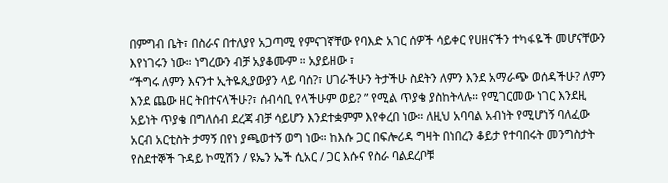በምግብ ቤት፣ በስራና በተለያየ አጋጣሚ የምናገኛቸው የባእድ አገር ሰዎች ሳይቀር የሀዘናችን ተካፋዬች መሆናቸውን እየነገሩን ነው። ነግረውን ብቻ አያቆሙም ። አያይዘው ፣
“ችግሩ ለምን እናንተ ኢትዬጲያውያን ላይ ባሰ?፣ ሀገራችሁን ትታችሁ ስደትን ለምን እንደ አማራጭ ወሰዳችሁ? ለምን እንደ ጨው ዘር ትበተናላችሁ?፣ ሰብሳቢ የላችሁም ወይ? ” የሚል ጥያቄ ያስከትላሉ። የሚገርመው ነገር እንደዚ አይነት ጥያቄ በግለሰብ ደረጃ ብቻ ሳይሆን እንደተቋምም እየቀረበ ነው። ለዚህ አባባል አብነት የሚሆነኝ ባለፈው አርብ አርቲስት ታማኝ በየነ ያጫወተኝ ወግ ነው። ከእሱ ጋር በፍሎሪዳ ግዛት በነበረን ቆይታ የተባበሩት መንግስታት የስደተኞች ጉዳይ ኮሚሽን / ዩኤን ኤች ሲአር / ጋር እሱና የስራ ባልደረቦቹ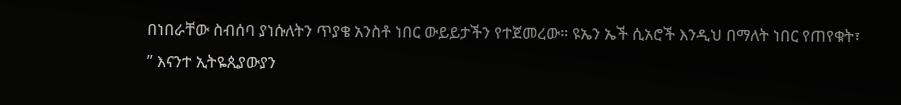በነበራቸው ስብሰባ ያነሱለትን ጥያቄ አንስቶ ነበር ውይይታችን የተጀመረው። ዩኤን ኤች ሲአሮች እንዲህ በማለት ነበር የጠየቁት፣
” እናንተ ኢትዬጲያውያን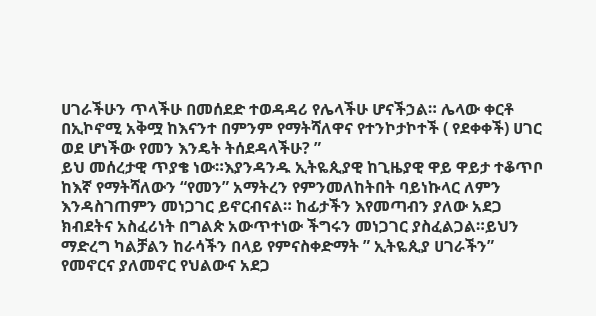ሀገራችሁን ጥላችሁ በመሰደድ ተወዳዳሪ የሌላችሁ ሆናችኃል። ሌላው ቀርቶ በኢኮኖሚ አቅሟ ከእናንተ በምንም የማትሻለዋና የተንኮታኮተች ( የደቀቀች) ሀገር ወደ ሆነችው የመን እንዴት ትሰደዳላችሁ? ”
ይህ መሰረታዊ ጥያቄ ነው።እያንዳንዱ ኢትዬጲያዊ ከጊዜያዊ ዋይ ዋይታ ተቆጥቦ ከእኛ የማትሻለውን “የመን” አማትረን የምንመለከትበት ባይነኩላር ለምን እንዳስገጠምን መነጋገር ይኖርብናል። ከፊታችን እየመጣብን ያለው አደጋ ክብደትና አስፈሪነት በግልጵ አውጥተነው ችግሩን መነጋገር ያስፈልጋል።ይህን ማድረግ ካልቻልን ከራሳችን በላይ የምናስቀድማት ” ኢትዬጲያ ሀገራችን” የመኖርና ያለመኖር የህልውና አደጋ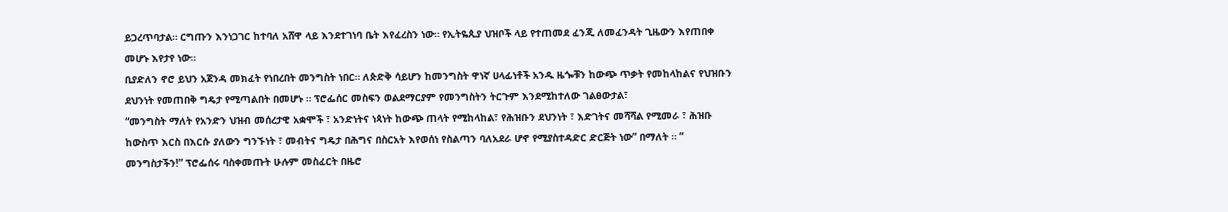ይጋረጥባታል። ርግጡን እንነጋገር ከተባለ አሸዋ ላይ እንደተገነባ ቤት እየፈረስን ነው። የኢትዬጲያ ህዝቦች ላይ የተጠመደ ፈንጂ ለመፈንዳት ጊዜውን እየጠበቀ መሆኑ እየታየ ነው።
ቢያድለን ኖሮ ይህን አጀንዳ መክፈት የነበረበት መንግስት ነበር። ለጵድቅ ሳይሆን ከመንግስት ዋነኛ ሀላፊነቶች አንዱ ዜጐቹን ከውጭ ጥቃት የመከላከልና የህዝቡን ደህንነት የመጠበቅ ግዴታ የሚጣልበት በመሆኑ ። ፕሮፌሰር መስፍን ወልደማርያም የመንግስትን ትርጉም እንደሚከተለው ገልፀውታል፣
“መንግስት ማለት የአንድን ህዝብ መሰረታዊ አቋሞች ፣ አንድነትና ነጳነት ከውጭ ጠላት የሚከላከል፣ የሕዝቡን ደህንነት ፣ እድገትና መሻሻል የሚመራ ፣ ሕዝቡ ከውስጥ እርስ በእርሱ ያለውን ግንኙነት ፣ መብትና ግዴታ በሕግና በስርአት እየወሰነ የስልጣን ባለአደራ ሆኖ የሚያስተዳድር ድርጅት ነው” በማለት ። ” መንግስታችን!” ፕሮፌሰሩ ባስቀመጡት ሁሉም መስፈርት በዜሮ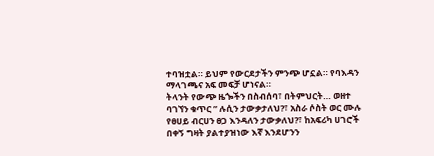ተባዝቷል። ይህም የውርደታችን ምንጭ ሆኗል። የባእዳን ማላገጫና አፍ መፍቻ ሆነናል።
ትላንት የውጭ ዜጐችን በስብሰባ፣ በትምህርት… ወዘተ ባገኘን ቁጥር ” ሉሲን ታውቃታለህ?፣ አስራ ሶስት ወር ሙሉ የፀሀይ ብርሀን ፀጋ እንዳለን ታውቃለህ?፣ ከአፍሪካ ሀገሮች በቀኝ ግዛት ያልተያዝነው እኛ እንደሆንን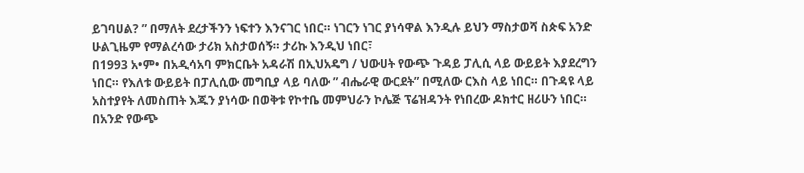ይገባሀል? ” በማለት ደረታችንን ነፍተን እንናገር ነበር። ነገርን ነገር ያነሳዋል እንዲሉ ይህን ማስታወሻ ስጵፍ አንድ ሁልጊዜም የማልረሳው ታሪክ አስታወሰኝ። ታሪኩ እንዲህ ነበር፣
በ1993 አ•ም• በአዲሳአባ ምክርቤት አዳራሽ በኢህአዴግ / ህውሀት የውጭ ጉዳይ ፓሊሲ ላይ ውይይት እያደረግን ነበር። የእለቱ ውይይት በፓሊሲው መግቢያ ላይ ባለው ” ብሔራዊ ውርደት” በሚለው ርእስ ላይ ነበር። በጉዳዩ ላይ አስተያየት ለመስጠት እጁን ያነሳው በወቅቱ የኮተቤ መምህራን ኮሌጅ ፕሬዝዳንት የነበረው ዶክተር ዘሪሁን ነበር። በአንድ የውጭ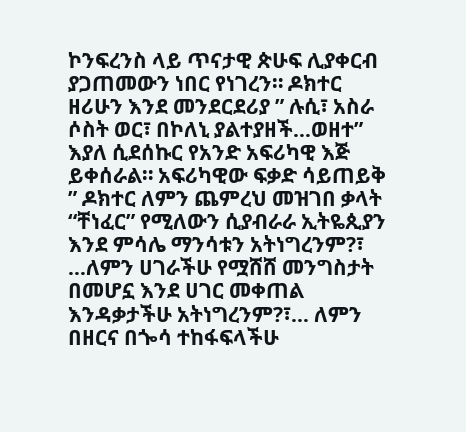ኮንፍረንስ ላይ ጥናታዊ ጵሁፍ ሊያቀርብ ያጋጠመውን ነበር የነገረን። ዶክተር ዘሪሁን እንደ መንደርደሪያ ” ሉሲ፣ አስራ ሶስት ወር፣ በኮለኒ ያልተያዘች…ወዘተ” እያለ ሲደሰኩር የአንድ አፍሪካዊ እጅ ይቀሰራል። አፍሪካዊው ፍቃድ ሳይጠይቅ ” ዶክተር ለምን ጨምረህ መዝገበ ቃላት “ቸነፈር” የሚለውን ሲያብራራ ኢትዬጲያን እንደ ምሳሌ ማንሳቱን አትነግረንም?፣ …ለምን ሀገራችሁ የሟሸሸ መንግስታት በመሆኗ እንደ ሀገር መቀጠል እንዳቃታችሁ አትነግረንም?፣… ለምን በዘርና በጐሳ ተከፋፍላችሁ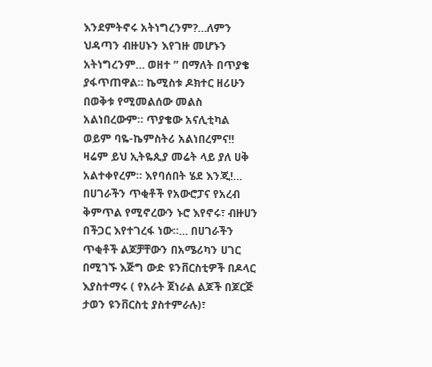እንደምትኖሩ አትነግረንም?…ለምን ህዳጣን ብዙሀኑን እየገዙ መሆኑን አትነግረንም… ወዘተ ” በማለት በጥያቄ ያፋጥጠዋል። ኬሚስቱ ዶክተር ዘሪሁን በወቅቱ የሚመልሰው መልስ አልነበረውም። ጥያቄው አናሊቲካል ወይም ባዬ-ኬምስትሪ አልነበረምና!!
ዛሬም ይህ ኢትዬጲያ መሬት ላይ ያለ ሀቅ አልተቀየረም። እየባሰበት ሄደ እንጂ!…
በሀገራችን ጥቂቶች የአውሮፓና የአረብ ቅምጥል የሚኖረውን ኑሮ እየኖሩ፣ ብዙሀን በችጋር እየተገረፋ ነው።… በሀገራችን ጥቂቶች ልጆቻቸውን በአሜሪካን ሀገር በሚገኙ እጅግ ውድ ዩንቨርስቲዎች በዶላር እያስተማሩ ( የአራት ጀነራል ልጆች በጆርጅ ታወን ዩንቨርስቲ ያስተምራሉ)፣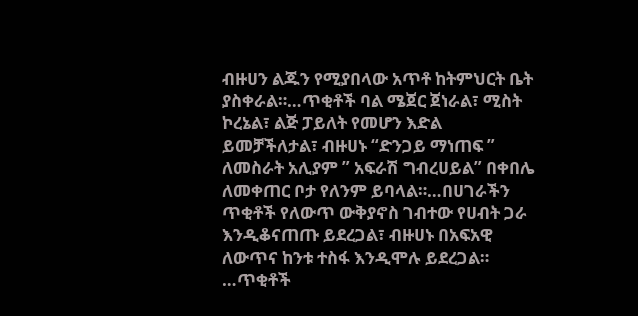ብዙሀን ልጁን የሚያበላው አጥቶ ከትምህርት ቤት ያስቀራል።…ጥቂቶች ባል ሜጀር ጀነራል፣ ሚስት ኮረኔል፣ ልጅ ፓይለት የመሆን እድል ይመቻችለታል፣ ብዙሀኑ “ድንጋይ ማነጠፍ ” ለመስራት አሊያም ” አፍራሽ ግብረሀይል” በቀበሌ ለመቀጠር ቦታ የለንም ይባላል።…በሀገራችን ጥቂቶች የለውጥ ውቅያኖስ ገብተው የሀብት ጋራ እንዲቆናጠጡ ይደረጋል፣ ብዙሀኑ በአፍአዊ ለውጥና ከንቱ ተስፋ እንዲሞሉ ይደረጋል። …ጥቂቶች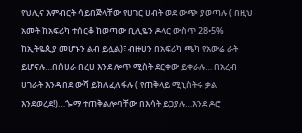የህሊና እምብርት ሳይበጅላቸው የሀገር ሀብት ወደ ውጭ ያወጣሉ ( በዚህ አመት ከአፍሪካ ተሰርቆ ከወጣው ቢሊዬን ዶላር ውስጥ 28•5% ከኢትዬጲያ መሆኑን ልብ ይሏል)፣ ብዙሀን በአፍሪካ ጫካ የአውሬ ራት ይሆናሉ…በሰሀራ በረሀ እንደ ሎጥ ሚስት ደርቀው ይቀራሉ… በአረብ ሀገራት እንዳበደ ውሻ ይክለፈለፋሉ ( የጠቅላይ ሚኒስትሩ ቃል እንደወረደ!)…ጐማ ተጠቅልሎባቸው በእሳት ይጋያሉ…እንደ ዶሮ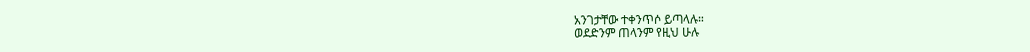አንገታቸው ተቀንጥሶ ይጣላሉ።
ወደድንም ጠላንም የዚህ ሁሉ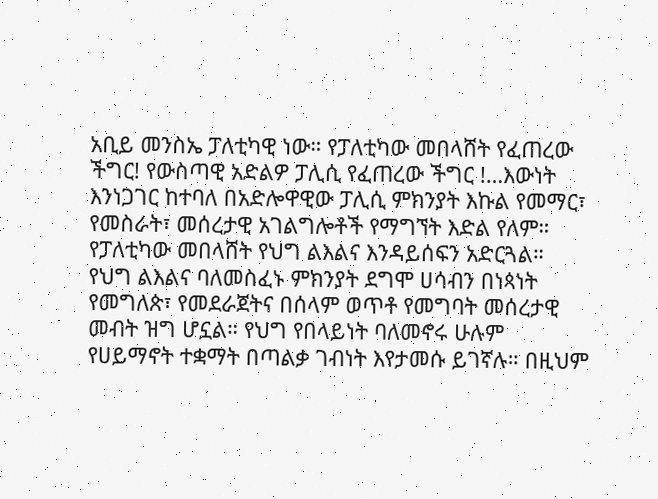አቢይ መንስኤ ፓለቲካዊ ነው። የፓለቲካው መበላሸት የፈጠረው ችግር! የውስጣዊ አድልዎ ፓሊሲ የፈጠረው ችግር !…እውነት እንነጋገር ከተባለ በአድሎዋዊው ፓሊሲ ምክንያት እኩል የመማር፣ የመስራት፣ መሰረታዊ አገልግሎቶች የማግኘት እድል የለም። የፓለቲካው መበላሸት የህግ ልእልና እንዳይሰፍን አድርጓል። የህግ ልእልና ባለመስፈኑ ምክንያት ደግሞ ሀሳብን በነጳነት የመግለጵ፣ የመደራጀትና በሰላም ወጥቶ የመግባት መሰረታዊ መብት ዝግ ሆኗል። የህግ የበላይነት ባለመኖሩ ሁሉም የሀይማኖት ተቋማት በጣልቃ ገብነት እየታመሱ ይገኛሉ። በዚህም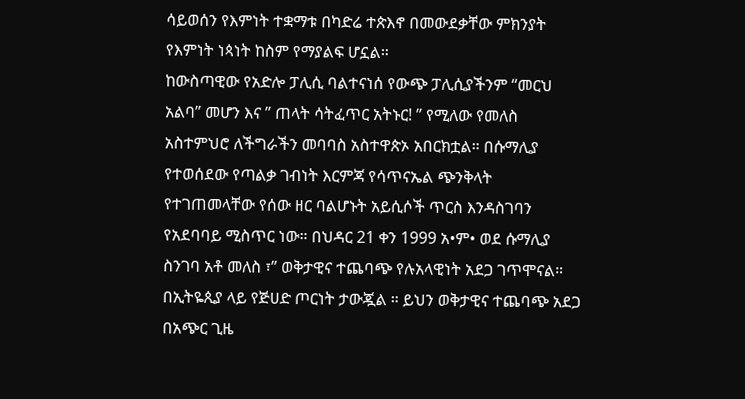ሳይወሰን የእምነት ተቋማቱ በካድሬ ተጵእኖ በመውደቃቸው ምክንያት የእምነት ነጳነት ከስም የማያልፍ ሆኗል።
ከውስጣዊው የአድሎ ፓሊሲ ባልተናነሰ የውጭ ፓሊሲያችንም “መርህ አልባ” መሆን እና ” ጠላት ሳትፈጥር አትኑር! ” የሚለው የመለስ አስተምህሮ ለችግራችን መባባስ አስተዋጵኦ አበርክቷል። በሱማሊያ የተወሰደው የጣልቃ ገብነት እርምጃ የሳጥናኤል ጭንቅላት የተገጠመላቸው የሰው ዘር ባልሆኑት አይሲሶች ጥርስ እንዳስገባን የአደባባይ ሚስጥር ነው። በህዳር 21 ቀን 1999 አ•ም• ወደ ሱማሊያ ስንገባ አቶ መለስ ፣” ወቅታዊና ተጨባጭ የሉአላዊነት አደጋ ገጥሞናል። በኢትዬጲያ ላይ የጅሀድ ጦርነት ታውጇል ። ይህን ወቅታዊና ተጨባጭ አደጋ በአጭር ጊዜ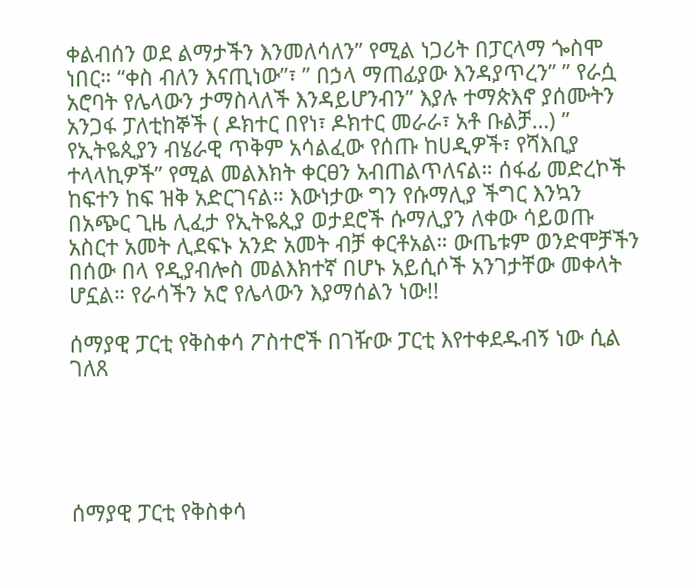ቀልብሰን ወደ ልማታችን እንመለሳለን” የሚል ነጋሪት በፓርላማ ጐስሞ ነበር። “ቀስ ብለን እናጢነው”፣ ” በኃላ ማጠፊያው እንዳያጥረን” ” የራሷ አሮባት የሌላውን ታማስላለች እንዳይሆንብን” እያሉ ተማጵእኖ ያሰሙትን አንጋፋ ፓለቲከኞች ( ዶክተር በየነ፣ ዶክተር መራራ፣ አቶ ቡልቻ…) ” የኢትዬጲያን ብሄራዊ ጥቅም አሳልፈው የሰጡ ከሀዲዎች፣ የሻእቢያ ተላላኪዎች” የሚል መልእክት ቀርፀን አብጠልጥለናል። ሰፋፊ መድረኮች ከፍተን ከፍ ዝቅ አድርገናል። እውነታው ግን የሱማሊያ ችግር እንኳን በአጭር ጊዜ ሊፈታ የኢትዬጲያ ወታደሮች ሱማሊያን ለቀው ሳይወጡ አስርተ አመት ሊደፍኑ አንድ አመት ብቻ ቀርቶአል። ውጤቱም ወንድሞቻችን በሰው በላ የዲያብሎስ መልእክተኛ በሆኑ አይሲሶች አንገታቸው መቀላት ሆኗል። የራሳችን አሮ የሌላውን እያማሰልን ነው!!

ሰማያዊ ፓርቲ የቅስቀሳ ፖስተሮች በገዥው ፓርቲ እየተቀደዱብኝ ነው ሲል ገለጸ





ሰማያዊ ፓርቲ የቅስቀሳ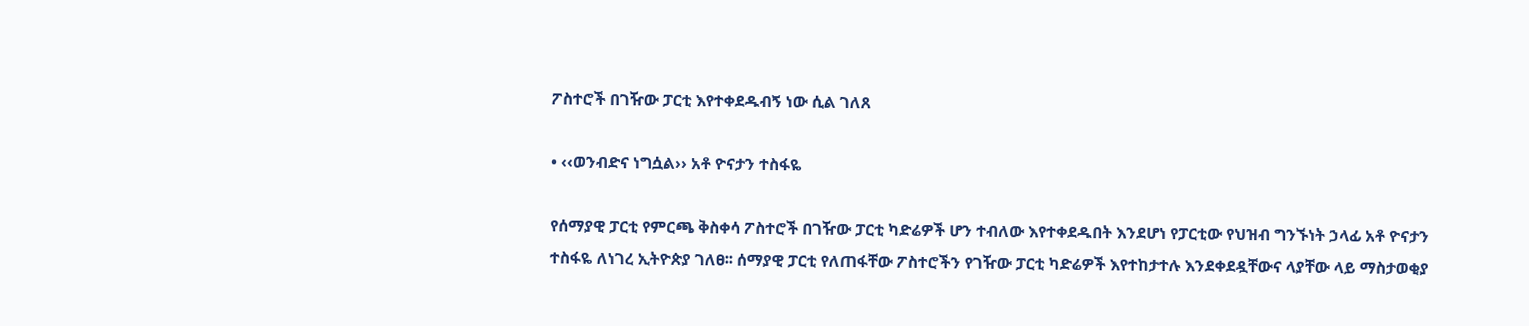ፖስተሮች በገዥው ፓርቲ እየተቀደዱብኝ ነው ሲል ገለጸ

• ‹‹ወንብድና ነግሷል›› አቶ ዮናታን ተስፋዬ

የሰማያዊ ፓርቲ የምርጫ ቅስቀሳ ፖስተሮች በገዥው ፓርቲ ካድሬዎች ሆን ተብለው እየተቀደዱበት እንደሆነ የፓርቲው የህዝብ ግንኙነት ኃላፊ አቶ ዮናታን ተስፋዬ ለነገረ ኢትዮጵያ ገለፀ፡፡ ሰማያዊ ፓርቲ የለጠፋቸው ፖስተሮችን የገዥው ፓርቲ ካድሬዎች እየተከታተሉ እንደቀደዷቸውና ላያቸው ላይ ማስታወቂያ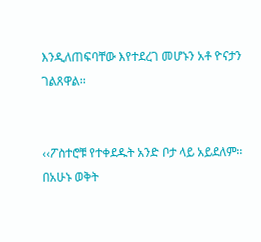እንዲለጠፍባቸው እየተደረገ መሆኑን አቶ ዮናታን ገልጸዋል፡፡


‹‹ፖስተሮቹ የተቀደዱት አንድ ቦታ ላይ አይደለም፡፡ በአሁኑ ወቅት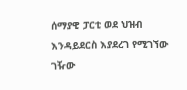ሰማያዊ ፓርቲ ወደ ህዝብ እንዳይደርስ እያደረገ የሚገኘው ገዥው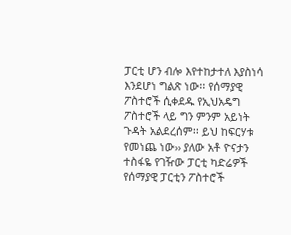ፓርቲ ሆን ብሎ እየተከታተለ እያስነሳ እንደሆነ ግልጽ ነው፡፡ የሰማያዊ ፖስተሮች ሲቀደዱ የኢህአዴግ ፖስተሮች ላይ ግን ምንም አይነት ጉዳት አልደረሰም፡፡ ይህ ከፍርሃቱ የመነጨ ነው›› ያለው አቶ ዮናታን ተስፋዬ የገዥው ፓርቲ ካድሬዎች የሰማያዊ ፓርቲን ፖስተሮች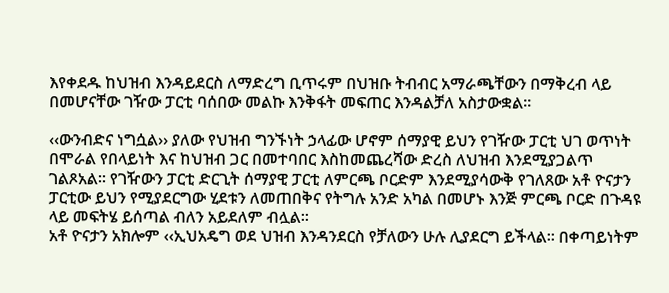እየቀደዱ ከህዝብ እንዳይደርስ ለማድረግ ቢጥሩም በህዝቡ ትብብር አማራጫቸውን በማቅረብ ላይ በመሆናቸው ገዥው ፓርቲ ባሰበው መልኩ እንቅፋት መፍጠር እንዳልቻለ አስታውቋል፡፡

‹‹ውንብድና ነግሷል›› ያለው የህዝብ ግንኙነት ኃላፊው ሆኖም ሰማያዊ ይህን የገዥው ፓርቲ ህገ ወጥነት በሞራል የበላይነት እና ከህዝብ ጋር በመተባበር እስከመጨረሻው ድረስ ለህዝብ እንደሚያጋልጥ ገልጾአል፡፡ የገዥውን ፓርቲ ድርጊት ሰማያዊ ፓርቲ ለምርጫ ቦርድም እንደሚያሳውቅ የገለጸው አቶ ዮናታን ፓርቲው ይህን የሚያደርግው ሂደቱን ለመጠበቅና የትግሉ አንድ አካል በመሆኑ እንጅ ምርጫ ቦርድ በጉዳዩ ላይ መፍትሄ ይሰጣል ብለን አይደለም ብሏል፡፡
አቶ ዮናታን አክሎም ‹‹ኢህአዴግ ወደ ህዝብ እንዳንደርስ የቻለውን ሁሉ ሊያደርግ ይችላል፡፡ በቀጣይነትም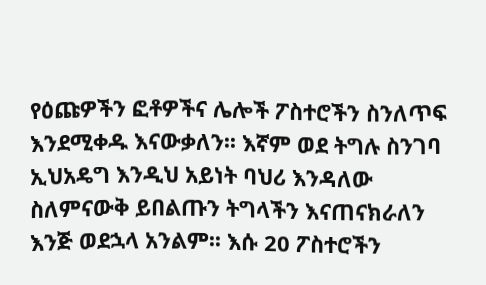የዕጩዎችን ፎቶዎችና ሌሎች ፖስተሮችን ስንለጥፍ እንደሚቀዱ እናውቃለን፡፡ እኛም ወደ ትግሉ ስንገባ ኢህአዴግ እንዲህ አይነት ባህሪ እንዳለው ስለምናውቅ ይበልጡን ትግላችን እናጠናክራለን እንጅ ወደኋላ አንልም፡፡ እሱ 20 ፖስተሮችን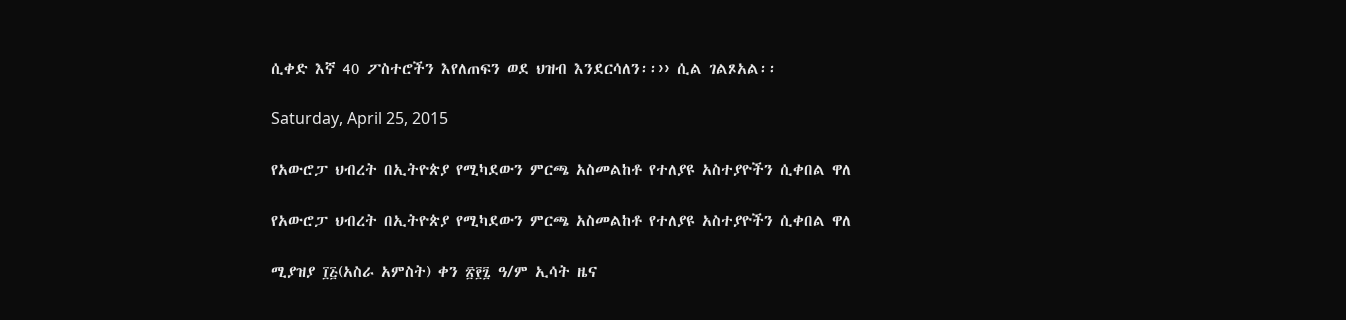ሲቀድ እኛ 40 ፖስተሮችን እየለጠፍን ወደ ህዝብ እንደርሳለን፡፡›› ሲል ገልጾአል፡፡

Saturday, April 25, 2015

የአውሮፓ ህብረት በኢትዮጵያ የሚካደውን ምርጫ አስመልከቶ የተለያዩ አስተያዮችን ሲቀበል ዋለ

የአውሮፓ ህብረት በኢትዮጵያ የሚካደውን ምርጫ አስመልከቶ የተለያዩ አስተያዮችን ሲቀበል ዋለ

ሚያዝያ ፲፭(አስራ አምስት) ቀን ፳፻፯ ዓ/ም ኢሳት ዜና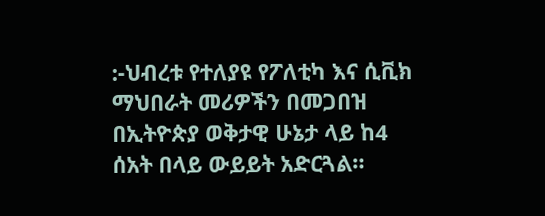:-ህብረቱ የተለያዩ የፖለቲካ እና ሲቪክ ማህበራት መሪዎችን በመጋበዝ በኢትዮጵያ ወቅታዊ ሁኔታ ላይ ከ4 ሰአት በላይ ውይይት አድርጓል።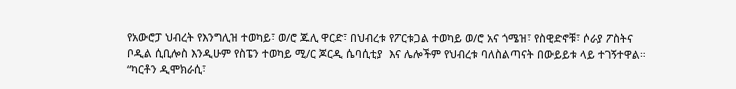የአውሮፓ ህብረት የእንግሊዝ ተወካይ፣ ወ/ሮ ጁሊ ዋርድ፣ በህብረቱ የፖርቱጋል ተወካይ ወ/ሮ አና ጎሜዝ፣ የስዊድኖቹ፣ ሶራያ ፖስትና ቦዲል ሲቢሎስ እንዲሁም የስፔን ተወካይ ሚ/ር ጆርዲ ሴባሲቲያ  እና ሌሎችም የህብረቱ ባለስልጣናት በውይይቱ ላይ ተገኝተዋል።
“ካርቶን ዲሞክራሲ፣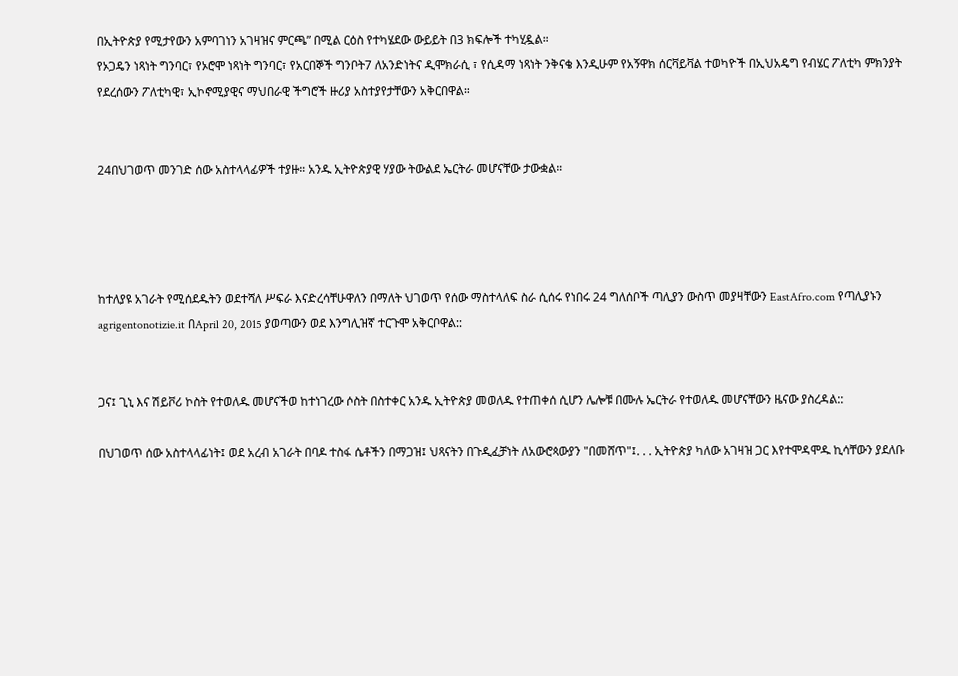በኢትዮጵያ የሚታየውን አምባገነን አገዛዝና ምርጫ” በሚል ርዕስ የተካሄደው ውይይት በ3 ክፍሎች ተካሂዷል።
የኦጋዴን ነጻነት ግንባር፣ የኦሮሞ ነጻነት ግንባር፣ የአርበኞች ግንቦት7 ለአንድነትና ዲሞክራሲ ፣ የሲዳማ ነጻነት ንቅናቄ እንዲሁም የአኝዋክ ሰርቫይቫል ተወካዮች በኢህአዴግ የብሄር ፖለቲካ ምክንያት የደረሰውን ፖለቲካዊ፣ ኢኮኖሚያዊና ማህበራዊ ችግሮች ዙሪያ አስተያየታቸውን አቅርበዋል።


24በህገወጥ መንገድ ሰው አስተላላፊዎች ተያዙ። አንዱ ኢትዮጵያዊ ሃያው ትውልደ ኤርትራ መሆናቸው ታውቋል።




ከተለያዩ አገራት የሚሰደዱትን ወደተሻለ ሥፍራ እናድረሳቸሁዋለን በማለት ህገወጥ የሰው ማስተላለፍ ስራ ሲሰሩ የነበሩ 24 ግለሰቦች ጣሊያን ውስጥ መያዛቸውን EastAfro.com የጣሊያኑን agrigentonotizie.it በApril 20, 2015 ያወጣውን ወደ እንግሊዝኛ ተርጉሞ አቅርቦዋል::


ጋና፤ ጊኒ እና ሽይቮሪ ኮስት የተወለዱ መሆናችወ ከተነገረው ሶስት በስተቀር አንዱ ኢትዮጵያ መወለዱ የተጠቀሰ ሲሆን ሌሎቹ በሙሉ ኤርትራ የተወለዱ መሆናቸውን ዜናው ያስረዳል::

በህገወጥ ሰው አስተላላፊነት፤ ወደ አረብ አገራት በባዶ ተስፋ ሴቶችን በማጋዝ፤ ህጻናትን በጉዲፈቻነት ለአውሮጳውያን "በመሸጥ"፤. . . ኢትዮጵያ ካለው አገዛዝ ጋር እየተሞዳሞዱ ኪሳቸውን ያደለቡ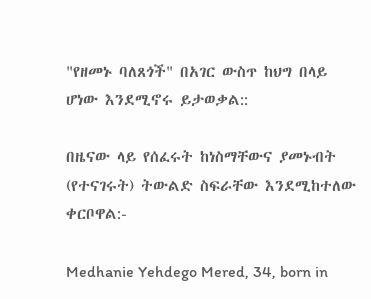"የዘመኑ ባለጸጎች" በአገር ውስጥ ከህግ በላይ ሆነው እንደሚኖሩ ይታወቃል::

በዜናው ላይ የሰፈሩት ከነስማቸውና ያመኑብት (የተናገሩት) ትውልድ ስፍራቸው እንደሚከተለው ቀርቦዋል:-

Medhanie Yehdego Mered, 34, born in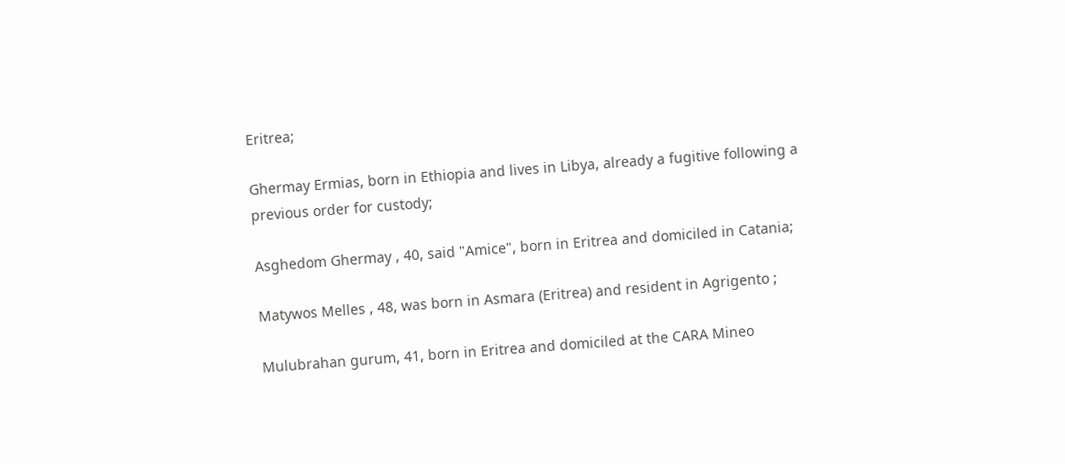Eritrea;

Ghermay Ermias, born in Ethiopia and lives in Libya, already a fugitive following a previous order for custody;

Asghedom Ghermay , 40, said "Amice", born in Eritrea and domiciled in Catania;

Matywos Melles , 48, was born in Asmara (Eritrea) and resident in Agrigento ;

Mulubrahan gurum, 41, born in Eritrea and domiciled at the CARA Mineo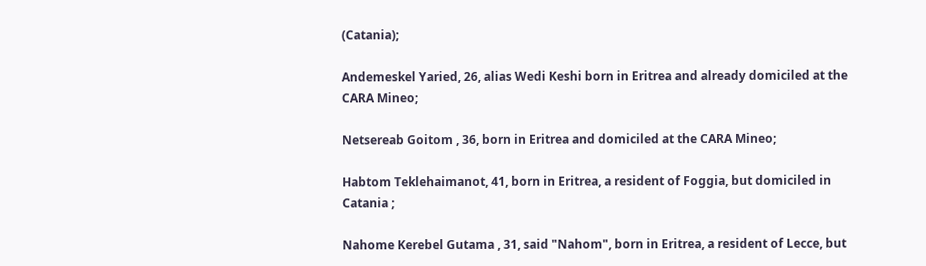(Catania);

Andemeskel Yaried, 26, alias Wedi Keshi born in Eritrea and already domiciled at the CARA Mineo;

Netsereab Goitom , 36, born in Eritrea and domiciled at the CARA Mineo;

Habtom Teklehaimanot, 41, born in Eritrea, a resident of Foggia, but domiciled in Catania ;

Nahome Kerebel Gutama , 31, said "Nahom", born in Eritrea, a resident of Lecce, but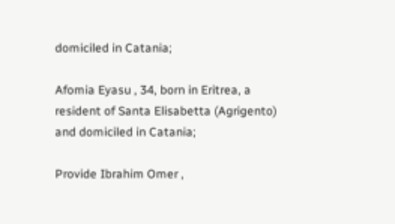domiciled in Catania;

Afomia Eyasu , 34, born in Eritrea, a resident of Santa Elisabetta (Agrigento) and domiciled in Catania;

Provide Ibrahim Omer ,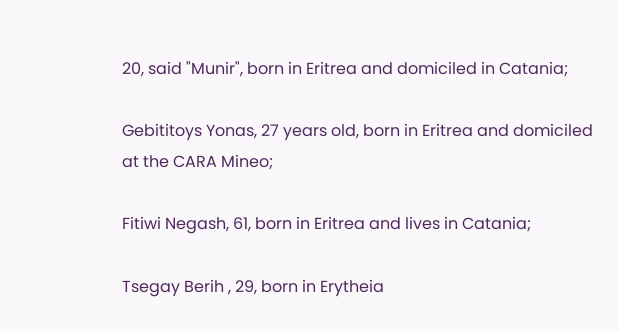20, said "Munir", born in Eritrea and domiciled in Catania;

Gebititoys Yonas, 27 years old, born in Eritrea and domiciled at the CARA Mineo;

Fitiwi Negash, 61, born in Eritrea and lives in Catania;

Tsegay Berih , 29, born in Erytheia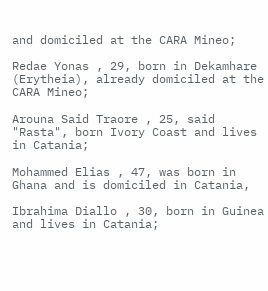and domiciled at the CARA Mineo;

Redae Yonas , 29, born in Dekamhare (Erytheia), already domiciled at the CARA Mineo;

Arouna Said Traore , 25, said "Rasta", born Ivory Coast and lives in Catania;

Mohammed Elias , 47, was born in Ghana and is domiciled in Catania,

Ibrahima Diallo , 30, born in Guinea and lives in Catania;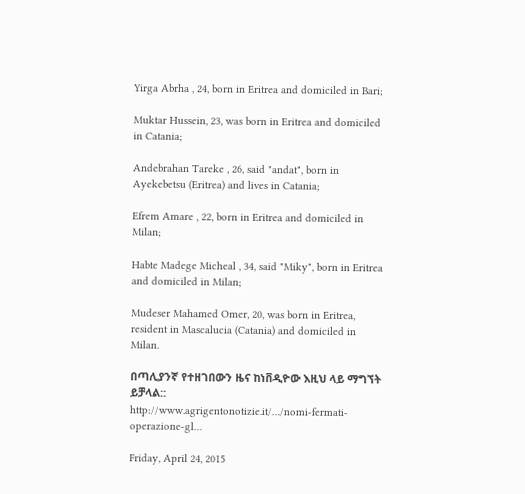Yirga Abrha , 24, born in Eritrea and domiciled in Bari;

Muktar Hussein, 23, was born in Eritrea and domiciled in Catania;

Andebrahan Tareke , 26, said "andat", born in Ayekebetsu (Eritrea) and lives in Catania;

Efrem Amare , 22, born in Eritrea and domiciled in Milan;

Habte Madege Micheal , 34, said "Miky", born in Eritrea and domiciled in Milan;

Mudeser Mahamed Omer, 20, was born in Eritrea, resident in Mascalucia (Catania) and domiciled in Milan.

በጣሊያንኛ የተዘገበውን ዜና ከነቨዲዮው እዚህ ላይ ማግኘት ይቻላል::
http://www.agrigentonotizie.it/…/nomi-fermati-operazione-gl…

Friday, April 24, 2015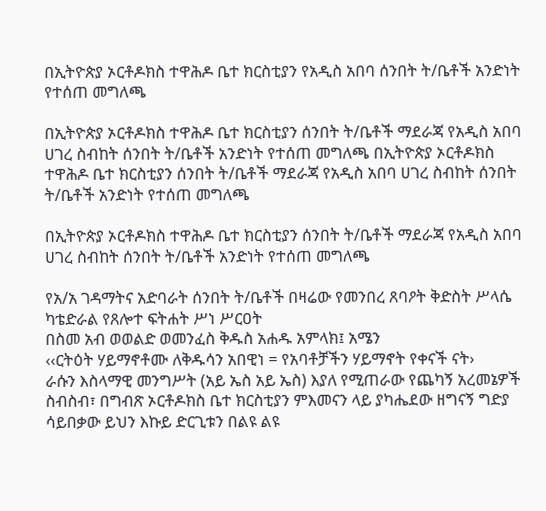በኢትዮጵያ ኦርቶዶክስ ተዋሕዶ ቤተ ክርስቲያን የአዲስ አበባ ሰንበት ት/ቤቶች አንድነት የተሰጠ መግለጫ

በኢትዮጵያ ኦርቶዶክስ ተዋሕዶ ቤተ ክርስቲያን ሰንበት ት/ቤቶች ማደራጃ የአዲስ አበባ ሀገረ ስብከት ሰንበት ት/ቤቶች አንድነት የተሰጠ መግለጫ በኢትዮጵያ ኦርቶዶክስ ተዋሕዶ ቤተ ክርስቲያን ሰንበት ት/ቤቶች ማደራጃ የአዲስ አበባ ሀገረ ስብከት ሰንበት ት/ቤቶች አንድነት የተሰጠ መግለጫ

በኢትዮጵያ ኦርቶዶክስ ተዋሕዶ ቤተ ክርስቲያን ሰንበት ት/ቤቶች ማደራጃ የአዲስ አበባ ሀገረ ስብከት ሰንበት ት/ቤቶች አንድነት የተሰጠ መግለጫ

የአ/አ ገዳማትና አድባራት ሰንበት ት/ቤቶች በዛሬው የመንበረ ጸባዖት ቅድስት ሥላሴ ካቴድራል የጸሎተ ፍትሐት ሥነ ሥርዐት
በስመ አብ ወወልድ ወመንፈስ ቅዱስ አሐዱ አምላክ፤ አሜን
‹‹ርትዕት ሃይማኖቶሙ ለቅዱሳን አበዊነ = የአባቶቻችን ሃይማኖት የቀናች ናት›
ራሱን እስላማዊ መንግሥት (አይ ኤስ አይ ኤስ) እያለ የሚጠራው የጨካኝ አረመኔዎች ስብስብ፣ በግብጽ ኦርቶዶክስ ቤተ ክርስቲያን ምእመናን ላይ ያካሔደው ዘግናኝ ግድያ ሳይበቃው ይህን እኩይ ድርጊቱን በልዩ ልዩ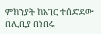ምክንያት ከአገር ተሰድደው በሊቢያ በነበሩ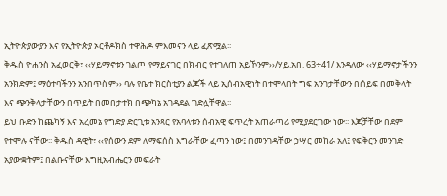ኢትዮጵያውያን እና የኢትዮጵያ ኦርቶዶክስ ተዋሕዶ ምእመናን ላይ ፈጽሟል፡፡
ቅዱስ ዮሐንስ አፈወርቅ፣ ‹‹ሃይማኖቱን ገልጦ የማይናገር በክብር የተገለጠ አይኾንም››/ሃይ.አበ. 63÷41/ እንዳለው ‹‹ሃይማኖታችንን አንክድም፤ ማዕተባችንን አንበጥስም›› ባሉ የቤተ ክርስቲያን ልጆች ላይ ኢሰብአዊነት በተሞላበት ግፍ አንገታቸውን በሰይፍ በመቅላት እና ጭንቅላታቸውን በጥይት በመበታተክ በጭካኔ አገዳደል ገድሏቸዋል፡፡
ይህ ቡድን ከጨካኝ እና አረመኔ የግድያ ድርጊቱ አንጻር የአባላቱን ሰብአዊ ፍጥረት አጠራጣሪ የሚያደርገው ነው፡፡ እጆቻቸው በደም የተሞሉ ናቸው፡፡ ቅዱስ ዳዊት፣ ‹‹የሰውን ደም ለማፍሰስ እግራቸው ፈጣን ነው፤ በመንገዳቸው ኃሣር መከራ አለ፤ የፍቅርን መንገድ አያውቋትም፤ በልቡናቸው እግዚአብሔርን መፍራት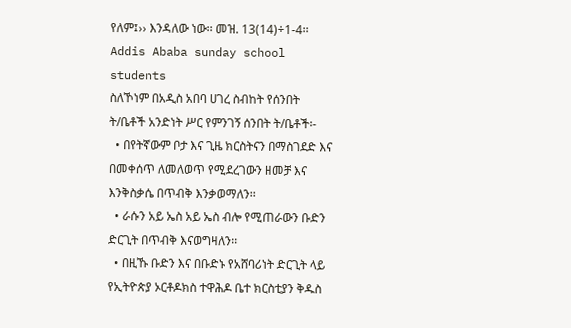የለም፤›› እንዳለው ነው፡፡ መዝ. 13(14)÷1-4፡፡
Addis Ababa sunday school students
ስለኾነም በአዲስ አበባ ሀገረ ስብከት የሰንበት ት/ቤቶች አንድነት ሥር የምንገኝ ሰንበት ት/ቤቶች፡-
  • በየትኛውም ቦታ እና ጊዜ ክርስትናን በማስገደድ እና በመቀሰጥ ለመለወጥ የሚደረገውን ዘመቻ እና እንቅስቃሴ በጥብቅ እንቃወማለን፡፡
  • ራሱን አይ ኤስ አይ ኤስ ብሎ የሚጠራውን ቡድን ድርጊት በጥብቅ እናወግዛለን፡፡
  • በዚኹ ቡድን እና በቡድኑ የአሸባሪነት ድርጊት ላይ የኢትዮጵያ ኦርቶዶክስ ተዋሕዶ ቤተ ክርስቲያን ቅዱስ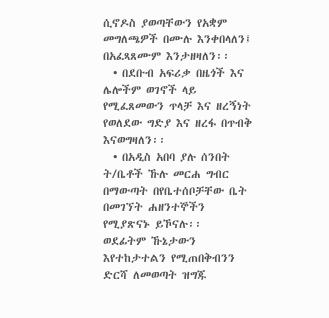ሲኖዶስ ያወጣቸውን የአቋም መግለጫዎች በሙሉ እንቀበላለን፤ በአፈጻጸሙም እንታዘዛለን፡፡
  • በደቡብ አፍሪቃ በዜጎች እና ሌሎችም ወገኖች ላይ የሚፈጸመውን ጥላቻ እና ዘረኝነት የወለደው ግድያ እና ዘረፋ በጥብቅ እናወግዛለን፡፡
  • በአዲስ አበባ ያሉ ሰንበት ት/ቤቶች ኹሉ መርሐ ግብር በማውጣት በየቤተሰቦቻቸው ቤት በመገኘት ሐዘንተኞችን የሚያጽናኑ ይኾናሉ፡፡
ወደፊትም ኹኔታውን እየተከታተልን የሚጠበቅብንን ድርሻ ለመወጣት ዝግጁ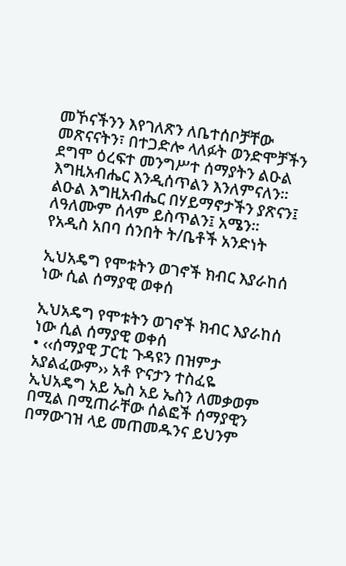መኾናችንን እየገለጽን ለቤተሰቦቻቸው መጽናናትን፣ በተጋድሎ ላለፉት ወንድሞቻችን ደግሞ ዕረፍተ መንግሥተ ሰማያትን ልዑል እግዚአብሔር እንዲሰጥልን እንለምናለን፡፡
ልዑል እግዚአብሔር በሃይማኖታችን ያጽናን፤ ለዓለሙም ሰላም ይስጥልን፤ አሜን፡፡
የአዲስ አበባ ሰንበት ት/ቤቶች አንድነት

ኢህአዴግ የሞቱትን ወገኖች ክብር እያራከሰ ነው ሲል ሰማያዊ ወቀሰ

ኢህአዴግ የሞቱትን ወገኖች ክብር እያራከሰ ነው ሲል ሰማያዊ ወቀሰ
• ‹‹ሰማያዊ ፓርቲ ጉዳዩን በዝምታ አያልፈውም›› አቶ ዮናታን ተስፈዬ
ኢህአዴግ አይ ኤስ አይ ኤስን ለመቃወም በሚል በሚጠራቸው ሰልፎች ሰማያዊን በማውገዝ ላይ መጠመዱንና ይህንም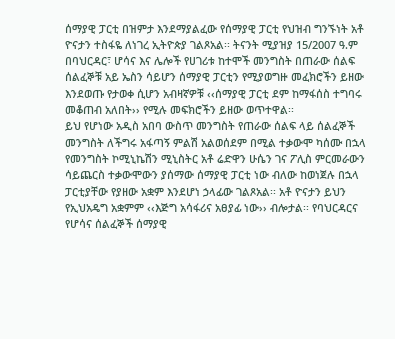ሰማያዊ ፓርቲ በዝምታ እንደማያልፈው የሰማያዊ ፓርቲ የህዝብ ግንኙነት አቶ ዮናታን ተስፋዬ ለነገረ ኢትዮጵያ ገልጾአል፡፡ ትናንት ሚያዝያ 15/2007 ዓ.ም በባህርዳር፣ ሆሳና እና ሌሎች የሀገሪቱ ከተሞች መንግስት በጠራው ሰልፍ ሰልፈኞቹ አይ ኤስን ሳይሆን ሰማያዊ ፓርቲን የሚያወግዙ መፈክሮችን ይዘው እንደወጡ የታወቀ ሲሆን አብዛኛዎቹ ‹‹ሰማያዊ ፓርቲ ደም ከማፋሰስ ተግባሩ መቆጠብ አለበት›› የሚሉ መፍክሮችን ይዘው ወጥተዋል፡፡
ይህ የሆነው አዲስ አበባ ውስጥ መንግስት የጠራው ሰልፍ ላይ ሰልፈኞች መንግስት ለችግሩ አፋጣኝ ምልሽ አልወሰደም በሚል ተቃውሞ ካሰሙ በኋላ የመንግስት ኮሚኒኬሽን ሚኒስትር አቶ ሬድዋን ሁሴን ገና ፖሊስ ምርመራውን ሳይጨርስ ተቃውሞውን ያሰማው ሰማያዊ ፓርቲ ነው ብለው ከወነጀሉ በኋላ ፓርቲያቸው የያዘው አቋም እንደሆነ ኃላፊው ገልጾአል፡፡ አቶ ዮናታን ይህን የኢህአዴግ አቋምም ‹‹እጅግ አሳፋሪና አፀያፊ ነው›› ብሎታል፡፡ የባህርዳርና የሆሳና ሰልፈኞች ሰማያዊ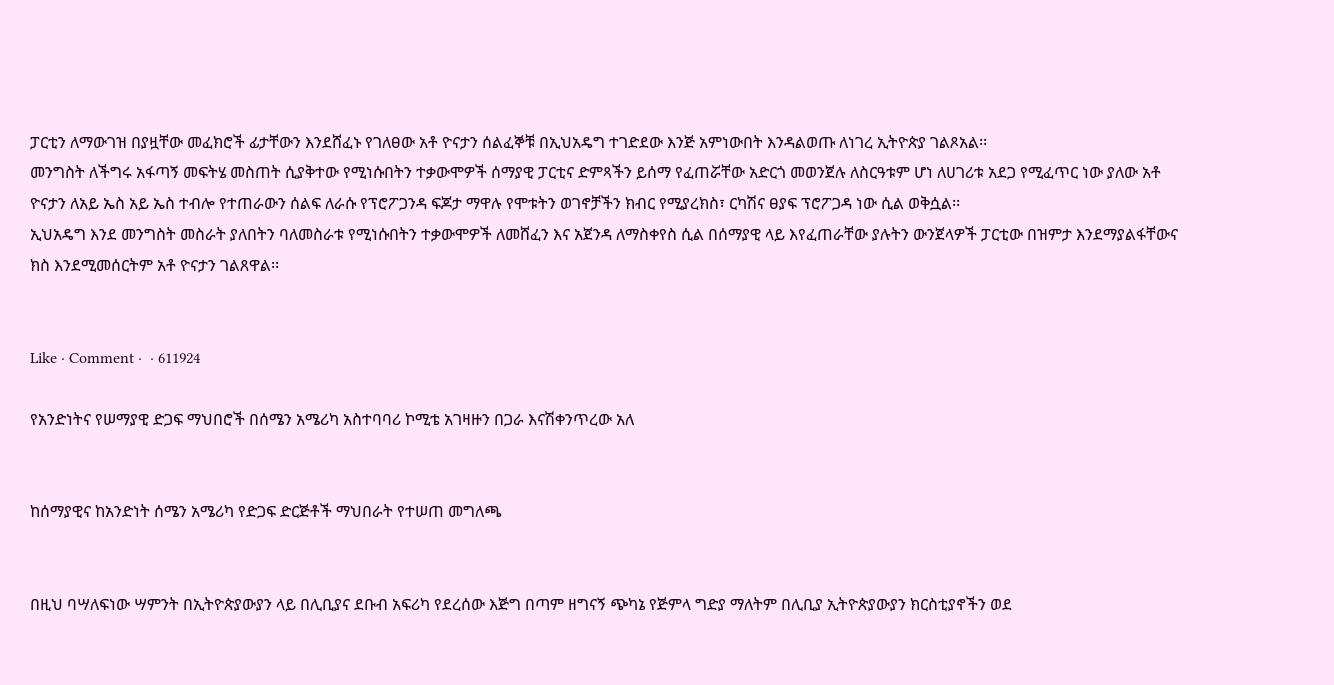ፓርቲን ለማውገዝ በያዟቸው መፈክሮች ፊታቸውን እንደሸፈኑ የገለፀው አቶ ዮናታን ሰልፈኞቹ በኢህአዴግ ተገድደው እንጅ አምነውበት እንዳልወጡ ለነገረ ኢትዮጵያ ገልጾአል፡፡
መንግስት ለችግሩ አፋጣኝ መፍትሄ መስጠት ሲያቅተው የሚነሱበትን ተቃውሞዎች ሰማያዊ ፓርቲና ድምጻችን ይሰማ የፈጠሯቸው አድርጎ መወንጀሉ ለስርዓቱም ሆነ ለሀገሪቱ አደጋ የሚፈጥር ነው ያለው አቶ ዮናታን ለአይ ኤስ አይ ኤስ ተብሎ የተጠራውን ሰልፍ ለራሱ የፕሮፖጋንዳ ፍጆታ ማዋሉ የሞቱትን ወገኖቻችን ክብር የሚያረክስ፣ ርካሽና ፀያፍ ፕሮፖጋዳ ነው ሲል ወቅሷል፡፡
ኢህአዴግ እንደ መንግስት መስራት ያለበትን ባለመስራቱ የሚነሱበትን ተቃውሞዎች ለመሸፈን እና አጀንዳ ለማስቀየስ ሲል በሰማያዊ ላይ እየፈጠራቸው ያሉትን ውንጀላዎች ፓርቲው በዝምታ እንደማያልፋቸውና ክስ እንደሚመሰርትም አቶ ዮናታን ገልጸዋል፡፡


Like · Comment ·  · 611924

የአንድነትና የሠማያዊ ድጋፍ ማህበሮች በሰሜን አሜሪካ አስተባባሪ ኮሚቴ አገዛዙን በጋራ እናሽቀንጥረው አለ


ከሰማያዊና ከአንድነት ሰሜን አሜሪካ የድጋፍ ድርጅቶች ማህበራት የተሠጠ መግለጫ


በዚህ ባሣለፍነው ሣምንት በኢትዮጵያውያን ላይ በሊቢያና ደቡብ አፍሪካ የደረሰው እጅግ በጣም ዘግናኝ ጭካኔ የጅምላ ግድያ ማለትም በሊቢያ ኢትዮጵያውያን ክርስቲያኖችን ወደ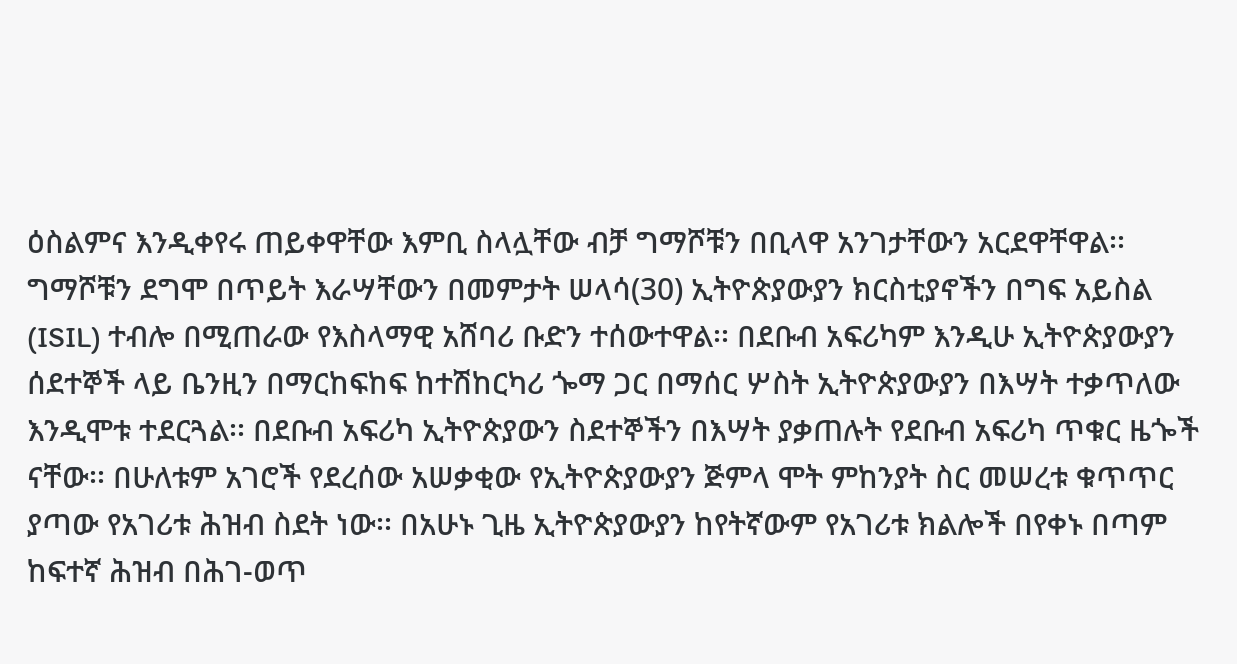ዕስልምና እንዲቀየሩ ጠይቀዋቸው እምቢ ስላሏቸው ብቻ ግማሾቹን በቢላዋ አንገታቸውን አርደዋቸዋል፡፡ ግማሾቹን ደግሞ በጥይት እራሣቸውን በመምታት ሠላሳ(30) ኢትዮጵያውያን ክርስቲያኖችን በግፍ አይስል (ISIL) ተብሎ በሚጠራው የእስላማዊ አሸባሪ ቡድን ተሰውተዋል፡፡ በደቡብ አፍሪካም እንዲሁ ኢትዮጵያውያን ሰደተኞች ላይ ቤንዚን በማርከፍከፍ ከተሽከርካሪ ጐማ ጋር በማሰር ሦስት ኢትዮጵያውያን በእሣት ተቃጥለው እንዲሞቱ ተደርጓል፡፡ በደቡብ አፍሪካ ኢትዮጵያውን ስደተኞችን በእሣት ያቃጠሉት የደቡብ አፍሪካ ጥቁር ዜጐች ናቸው፡፡ በሁለቱም አገሮች የደረሰው አሠቃቂው የኢትዮጵያውያን ጅምላ ሞት ምከንያት ስር መሠረቱ ቁጥጥር ያጣው የአገሪቱ ሕዝብ ስደት ነው፡፡ በአሁኑ ጊዜ ኢትዮጵያውያን ከየትኛውም የአገሪቱ ክልሎች በየቀኑ በጣም ከፍተኛ ሕዝብ በሕገ-ወጥ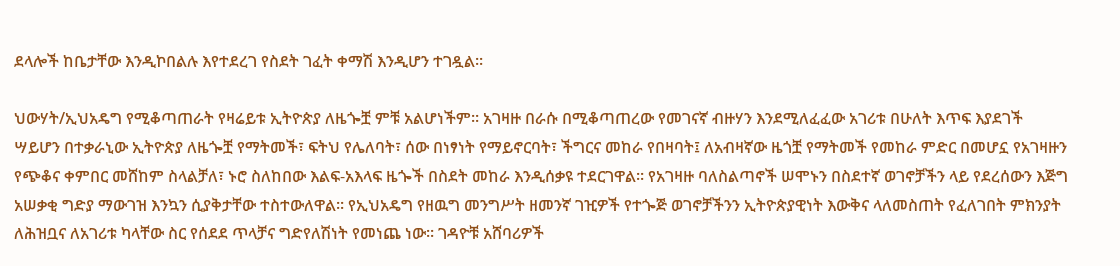ደላሎች ከቤታቸው እንዲኮበልሉ እየተደረገ የስደት ገፈት ቀማሽ እንዲሆን ተገዷል፡፡

ህውሃት/ኢህአዴግ የሚቆጣጠራት የዛሬይቱ ኢትዮጵያ ለዜጐቿ ምቹ አልሆነችም፡፡ አገዛዙ በራሱ በሚቆጣጠረው የመገናኛ ብዙሃን እንደሚለፈፈው አገሪቱ በሁለት እጥፍ እያደገች ሣይሆን በተቃራኒው ኢትዮጵያ ለዜጐቿ የማትመች፣ ፍትህ የሌለባት፣ ሰው በነፃነት የማይኖርባት፣ ችግርና መከራ የበዛባት፤ ለአብዛኛው ዜጎቿ የማትመች የመከራ ምድር በመሆኗ የአገዛዙን የጭቆና ቀምበር መሸከም ስላልቻለ፣ ኑሮ ስለከበው እልፍ-አእላፍ ዜጐች በስደት መከራ እንዲሰቃዩ ተደርገዋል፡፡ የአገዛዙ ባለስልጣኖች ሠሞኑን በስደተኛ ወገኖቻችን ላይ የደረሰውን እጅግ አሠቃቂ ግድያ ማውገዝ እንኳን ሲያቅታቸው ተስተውለዋል፡፡ የኢህአዴግ የዘዉግ መንግሥት ዘመንኛ ገዢዎች የተጐጅ ወገኖቻችንን ኢትዮጵያዊነት እውቅና ላለመስጠት የፈለገበት ምክንያት ለሕዝቧና ለአገሪቱ ካላቸው ስር የሰደደ ጥላቻና ግድየለሽነት የመነጨ ነው፡፡ ገዳዮቹ አሸባሪዎች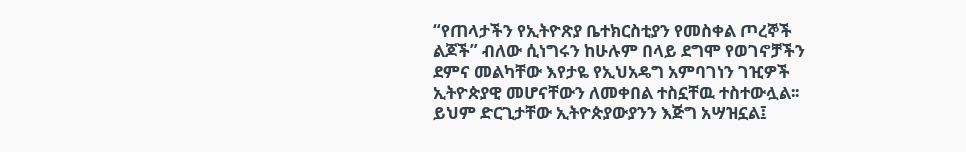“የጠላታችን የኢትዮጽያ ቤተክርስቲያን የመስቀል ጦረኞች ልጆች” ብለው ሲነግሩን ከሁሉም በላይ ደግሞ የወገኖቻችን ደምና መልካቸው እየታዬ የኢህአዴግ አምባገነን ገዢዎች ኢትዮጵያዊ መሆናቸውን ለመቀበል ተስኗቸዉ ተስተውሏል፡፡ ይህም ድርጊታቸው ኢትዮጵያውያንን እጅግ አሣዝኗል፤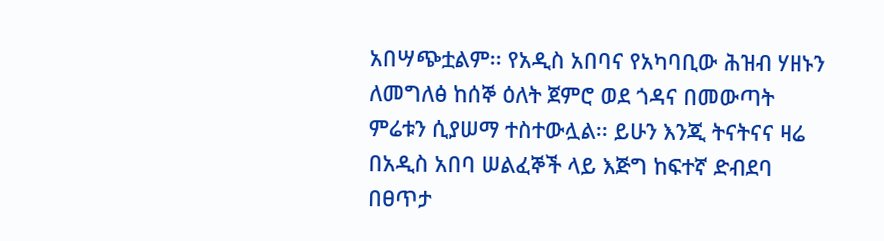አበሣጭቷልም፡፡ የአዲስ አበባና የአካባቢው ሕዝብ ሃዘኑን ለመግለፅ ከሰኞ ዕለት ጀምሮ ወደ ጎዳና በመውጣት ምሬቱን ሲያሠማ ተስተውሏል፡፡ ይሁን እንጂ ትናትናና ዛሬ በአዲስ አበባ ሠልፈኞች ላይ እጅግ ከፍተኛ ድብደባ በፀጥታ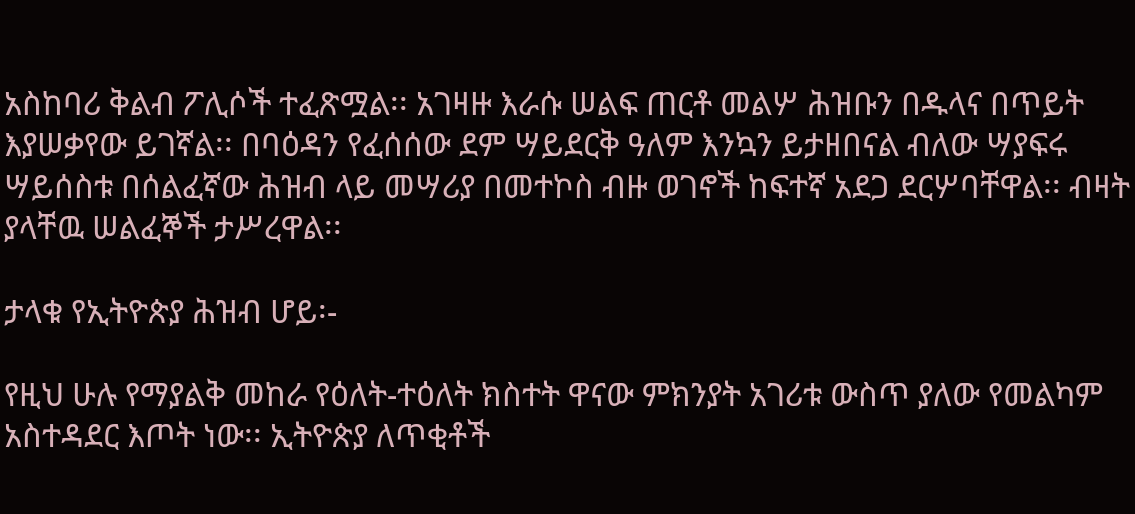አስከባሪ ቅልብ ፖሊሶች ተፈጽሟል፡፡ አገዛዙ እራሱ ሠልፍ ጠርቶ መልሦ ሕዝቡን በዱላና በጥይት እያሠቃየው ይገኛል፡፡ በባዕዳን የፈሰሰው ደም ሣይደርቅ ዓለም እንኳን ይታዘበናል ብለው ሣያፍሩ ሣይሰስቱ በሰልፈኛው ሕዝብ ላይ መሣሪያ በመተኮስ ብዙ ወገኖች ከፍተኛ አደጋ ደርሦባቸዋል፡፡ ብዛት ያላቸዉ ሠልፈኞች ታሥረዋል፡፡

ታላቁ የኢትዮጵያ ሕዝብ ሆይ፡-

የዚህ ሁሉ የማያልቅ መከራ የዕለት-ተዕለት ክስተት ዋናው ምክንያት አገሪቱ ውስጥ ያለው የመልካም አስተዳደር እጦት ነው፡፡ ኢትዮጵያ ለጥቂቶች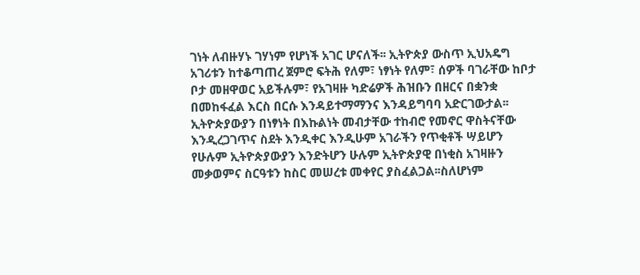ገነት ለብዙሃኑ ገሃነም የሆነች አገር ሆናለች፡፡ ኢትዮጵያ ውስጥ ኢህአዴግ አገሪቱን ከተቆጣጠረ ጀምሮ ፍትሕ የለም፣ ነፃነት የለም፣ ሰዎች ባገራቸው ከቦታ ቦታ መዘዋወር አይችሉም፣ የአገዛዙ ካድሬዎች ሕዝቡን በዘርና በቋንቋ በመከፋፈል እርስ በርሱ እንዳይተማማንና እንዳይግባባ አድርገውታል፡፡ ኢትዮጵያውያን በነፃነት በእኩልነት መብታቸው ተከብሮ የመኖር ዋስትናቸው እንዲረጋገጥና ስደት እንዲቀር እንዲሁም አገራችን የጥቂቶች ሣይሆን የሁሉም ኢትዮጵያውያን እንድትሆን ሁሉም ኢትዮጵያዊ በነቂስ አገዛዙን መቃወምና ስርዓቱን ከስር መሠረቱ መቀየር ያስፈልጋል፡፡ስለሆነም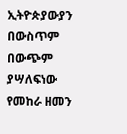ኢትዮጵያውያን በውስጥም በውጭም ያሣለፍነው የመከራ ዘመን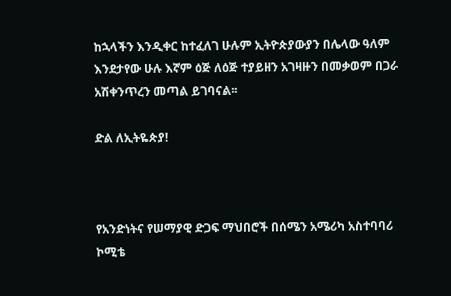ከኋላችን እንዲቀር ከተፈለገ ሁሉም ኢትዮጵያውያን በሌላው ዓለም እንደታየው ሁሉ እኛም ዕጅ ለዕጅ ተያይዘን አገዛዙን በመቃወም በጋራ አሽቀንጥረን መጣል ይገባናል፡፡

ድል ለኢትዬጵያ!



የአንድነትና የሠማያዊ ድጋፍ ማህበሮች በሰሜን አሜሪካ አስተባባሪ ኮሚቴ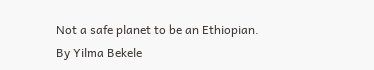Not a safe planet to be an Ethiopian. By Yilma Bekele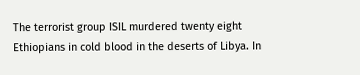The terrorist group ISIL murdered twenty eight Ethiopians in cold blood in the deserts of Libya. In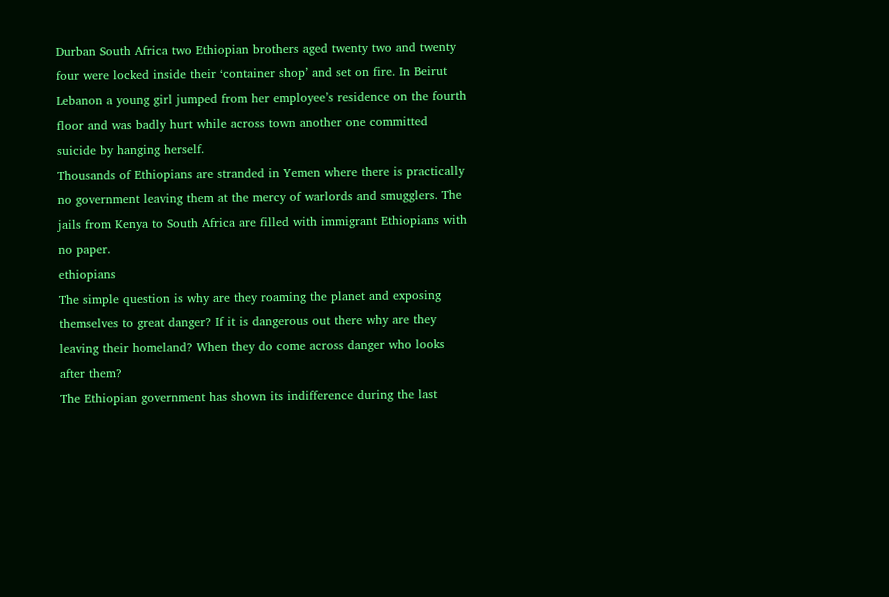Durban South Africa two Ethiopian brothers aged twenty two and twenty four were locked inside their ‘container shop’ and set on fire. In Beirut Lebanon a young girl jumped from her employee’s residence on the fourth floor and was badly hurt while across town another one committed suicide by hanging herself.
Thousands of Ethiopians are stranded in Yemen where there is practically no government leaving them at the mercy of warlords and smugglers. The jails from Kenya to South Africa are filled with immigrant Ethiopians with no paper.
ethiopians
The simple question is why are they roaming the planet and exposing themselves to great danger? If it is dangerous out there why are they leaving their homeland? When they do come across danger who looks after them?
The Ethiopian government has shown its indifference during the last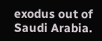exodus out of Saudi Arabia.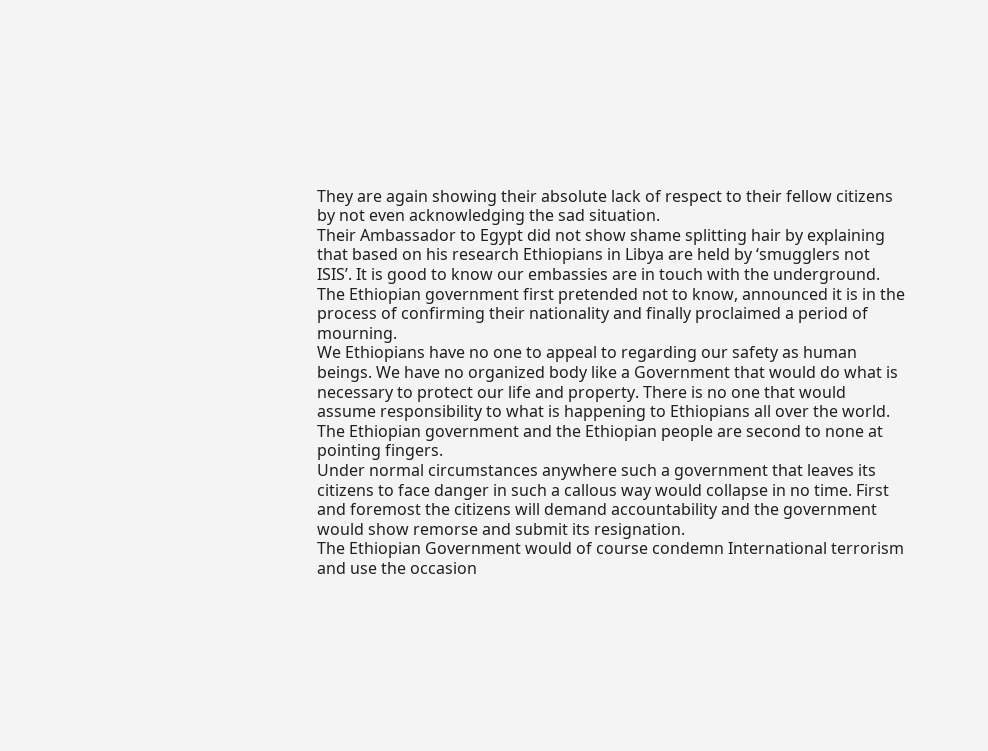They are again showing their absolute lack of respect to their fellow citizens by not even acknowledging the sad situation.
Their Ambassador to Egypt did not show shame splitting hair by explaining that based on his research Ethiopians in Libya are held by ‘smugglers not ISIS’. It is good to know our embassies are in touch with the underground. The Ethiopian government first pretended not to know, announced it is in the process of confirming their nationality and finally proclaimed a period of mourning.
We Ethiopians have no one to appeal to regarding our safety as human beings. We have no organized body like a Government that would do what is necessary to protect our life and property. There is no one that would assume responsibility to what is happening to Ethiopians all over the world. The Ethiopian government and the Ethiopian people are second to none at pointing fingers.
Under normal circumstances anywhere such a government that leaves its citizens to face danger in such a callous way would collapse in no time. First and foremost the citizens will demand accountability and the government would show remorse and submit its resignation.
The Ethiopian Government would of course condemn International terrorism and use the occasion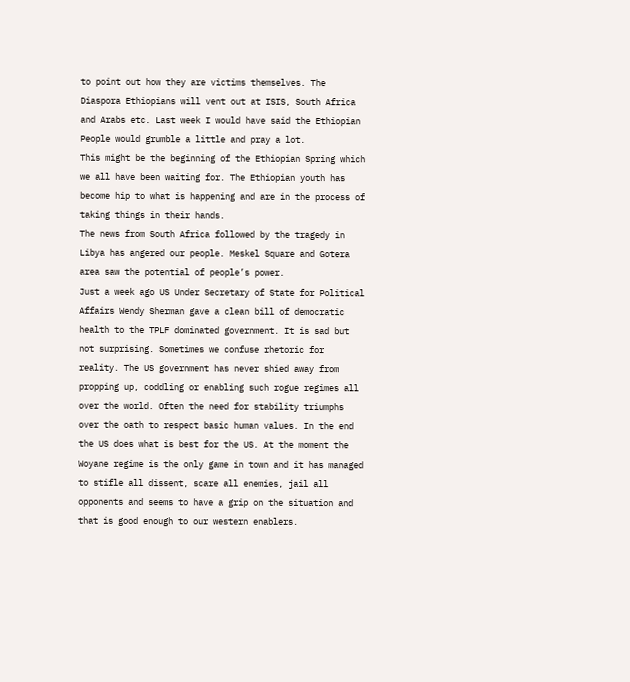to point out how they are victims themselves. The Diaspora Ethiopians will vent out at ISIS, South Africa and Arabs etc. Last week I would have said the Ethiopian People would grumble a little and pray a lot.
This might be the beginning of the Ethiopian Spring which we all have been waiting for. The Ethiopian youth has become hip to what is happening and are in the process of taking things in their hands.
The news from South Africa followed by the tragedy in Libya has angered our people. Meskel Square and Gotera area saw the potential of people’s power.
Just a week ago US Under Secretary of State for Political Affairs Wendy Sherman gave a clean bill of democratic health to the TPLF dominated government. It is sad but not surprising. Sometimes we confuse rhetoric for reality. The US government has never shied away from propping up, coddling or enabling such rogue regimes all over the world. Often the need for stability triumphs over the oath to respect basic human values. In the end the US does what is best for the US. At the moment the Woyane regime is the only game in town and it has managed to stifle all dissent, scare all enemies, jail all opponents and seems to have a grip on the situation and that is good enough to our western enablers.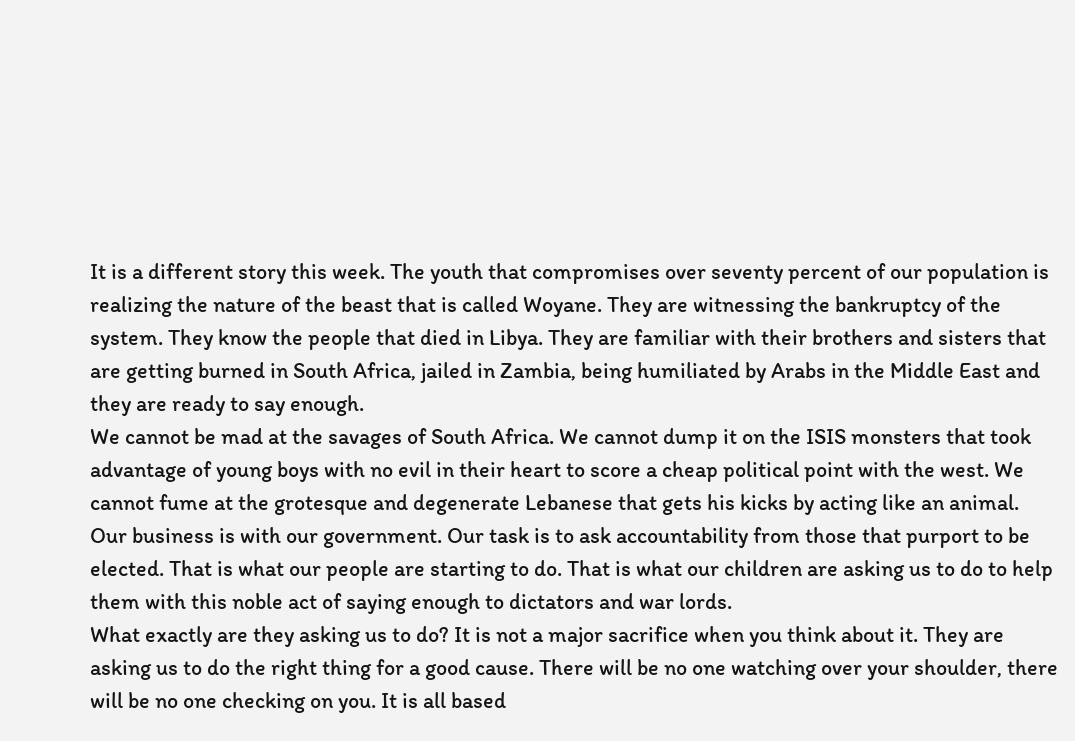It is a different story this week. The youth that compromises over seventy percent of our population is realizing the nature of the beast that is called Woyane. They are witnessing the bankruptcy of the system. They know the people that died in Libya. They are familiar with their brothers and sisters that are getting burned in South Africa, jailed in Zambia, being humiliated by Arabs in the Middle East and they are ready to say enough.
We cannot be mad at the savages of South Africa. We cannot dump it on the ISIS monsters that took advantage of young boys with no evil in their heart to score a cheap political point with the west. We cannot fume at the grotesque and degenerate Lebanese that gets his kicks by acting like an animal.
Our business is with our government. Our task is to ask accountability from those that purport to be elected. That is what our people are starting to do. That is what our children are asking us to do to help them with this noble act of saying enough to dictators and war lords.
What exactly are they asking us to do? It is not a major sacrifice when you think about it. They are asking us to do the right thing for a good cause. There will be no one watching over your shoulder, there will be no one checking on you. It is all based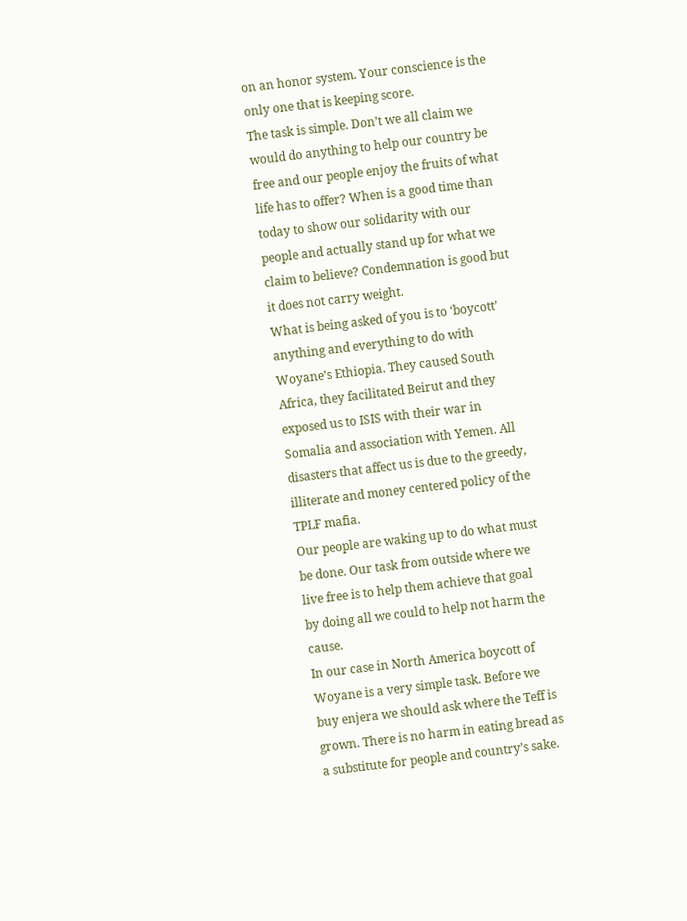on an honor system. Your conscience is the only one that is keeping score.
The task is simple. Don’t we all claim we would do anything to help our country be free and our people enjoy the fruits of what life has to offer? When is a good time than today to show our solidarity with our people and actually stand up for what we claim to believe? Condemnation is good but it does not carry weight.
What is being asked of you is to ‘boycott’ anything and everything to do with Woyane’s Ethiopia. They caused South Africa, they facilitated Beirut and they exposed us to ISIS with their war in Somalia and association with Yemen. All disasters that affect us is due to the greedy, illiterate and money centered policy of the TPLF mafia.
Our people are waking up to do what must be done. Our task from outside where we live free is to help them achieve that goal by doing all we could to help not harm the cause.
In our case in North America boycott of Woyane is a very simple task. Before we buy enjera we should ask where the Teff is grown. There is no harm in eating bread as a substitute for people and country’s sake.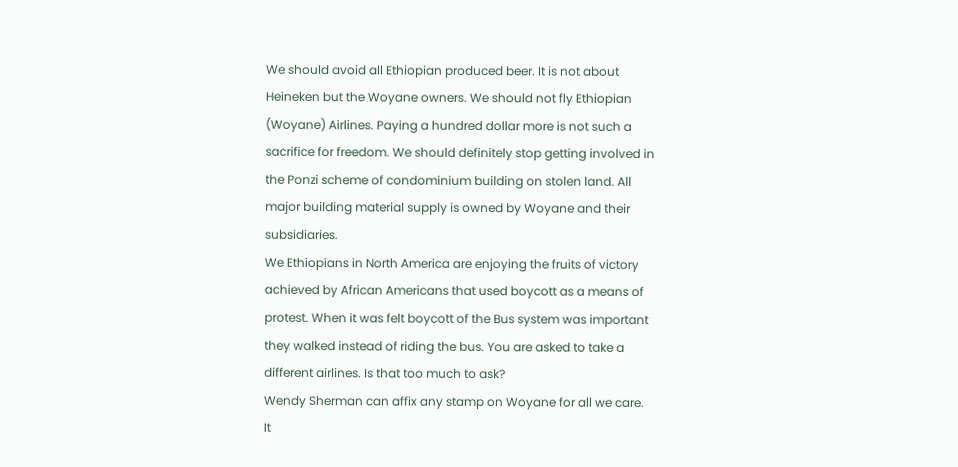We should avoid all Ethiopian produced beer. It is not about Heineken but the Woyane owners. We should not fly Ethiopian (Woyane) Airlines. Paying a hundred dollar more is not such a sacrifice for freedom. We should definitely stop getting involved in the Ponzi scheme of condominium building on stolen land. All major building material supply is owned by Woyane and their subsidiaries.
We Ethiopians in North America are enjoying the fruits of victory achieved by African Americans that used boycott as a means of protest. When it was felt boycott of the Bus system was important they walked instead of riding the bus. You are asked to take a different airlines. Is that too much to ask?
Wendy Sherman can affix any stamp on Woyane for all we care. It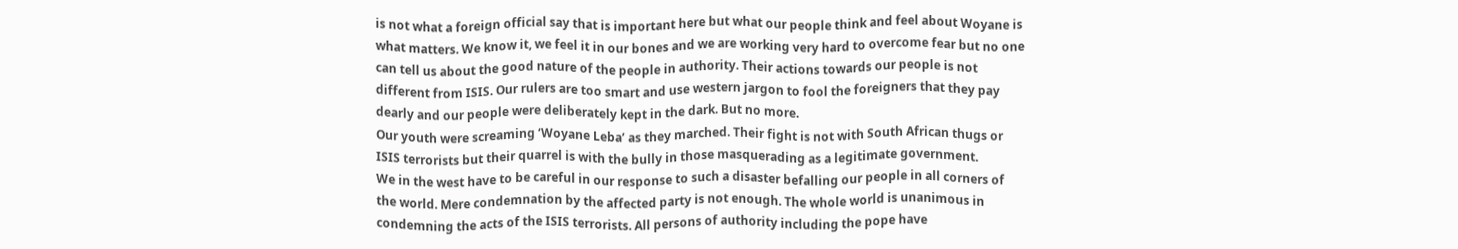is not what a foreign official say that is important here but what our people think and feel about Woyane is what matters. We know it, we feel it in our bones and we are working very hard to overcome fear but no one can tell us about the good nature of the people in authority. Their actions towards our people is not different from ISIS. Our rulers are too smart and use western jargon to fool the foreigners that they pay dearly and our people were deliberately kept in the dark. But no more.
Our youth were screaming ‘Woyane Leba’ as they marched. Their fight is not with South African thugs or ISIS terrorists but their quarrel is with the bully in those masquerading as a legitimate government.
We in the west have to be careful in our response to such a disaster befalling our people in all corners of the world. Mere condemnation by the affected party is not enough. The whole world is unanimous in condemning the acts of the ISIS terrorists. All persons of authority including the pope have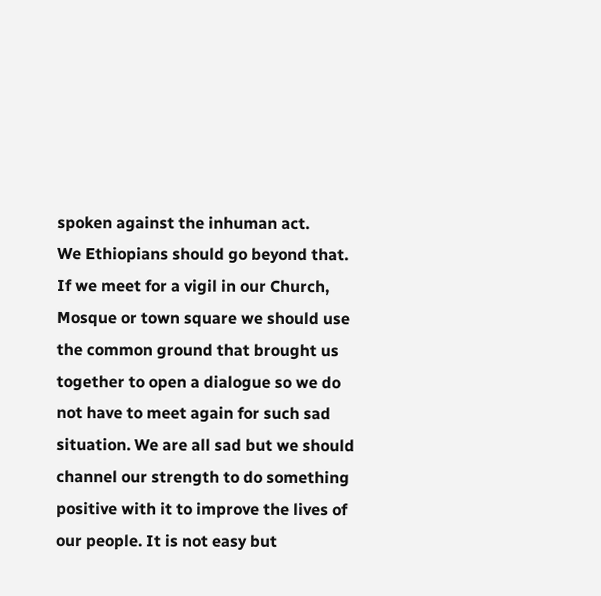spoken against the inhuman act.
We Ethiopians should go beyond that. If we meet for a vigil in our Church, Mosque or town square we should use the common ground that brought us together to open a dialogue so we do not have to meet again for such sad situation. We are all sad but we should channel our strength to do something positive with it to improve the lives of our people. It is not easy but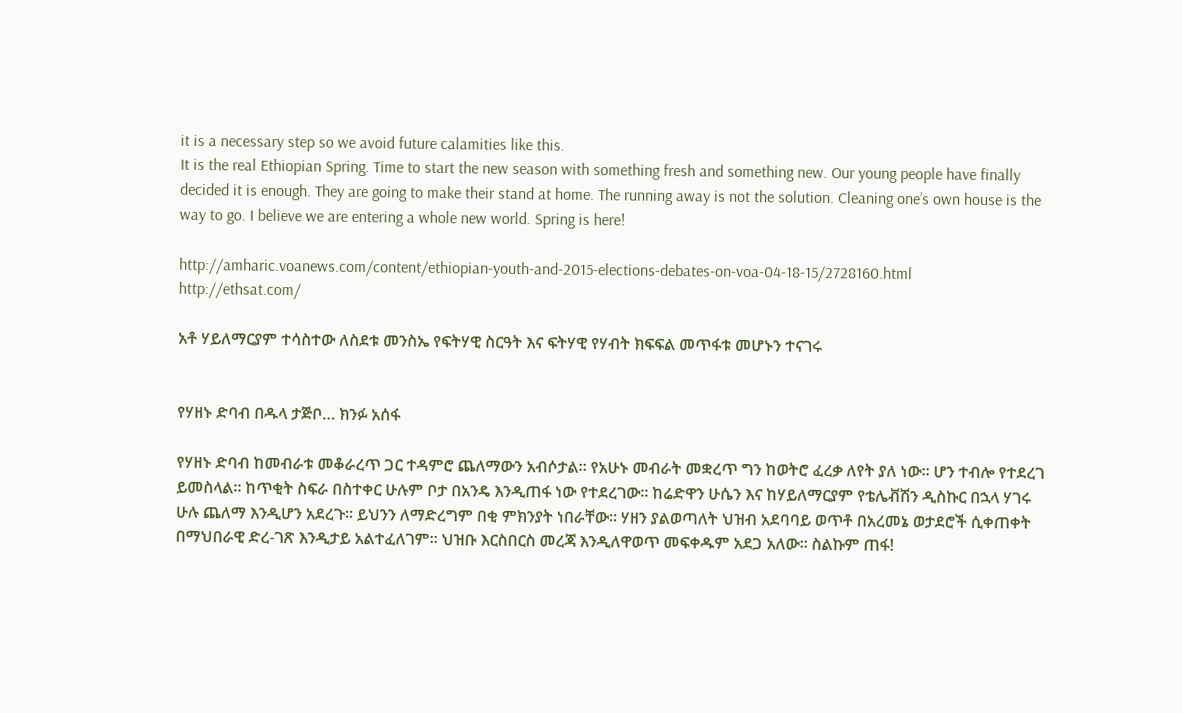it is a necessary step so we avoid future calamities like this.
It is the real Ethiopian Spring. Time to start the new season with something fresh and something new. Our young people have finally decided it is enough. They are going to make their stand at home. The running away is not the solution. Cleaning one’s own house is the way to go. I believe we are entering a whole new world. Spring is here!

http://amharic.voanews.com/content/ethiopian-youth-and-2015-elections-debates-on-voa-04-18-15/2728160.html
http://ethsat.com/

አቶ ሃይለማርያም ተሳስተው ለስደቱ መንስኤ የፍትሃዊ ስርዓት እና ፍትሃዊ የሃብት ክፍፍል መጥፋቱ መሆኑን ተናገሩ


የሃዘኑ ድባብ በዱላ ታጅቦ… ክንፉ አሰፋ

የሃዘኑ ድባብ ከመብራቱ መቆራረጥ ጋር ተዳምሮ ጨለማውን አብሶታል። የአሁኑ መብራት መቋረጥ ግን ከወትሮ ፈረቃ ለየት ያለ ነው። ሆን ተብሎ የተደረገ ይመስላል። ከጥቂት ስፍራ በስተቀር ሁሉም ቦታ በአንዴ እንዲጠፋ ነው የተደረገው። ከሬድዋን ሁሴን እና ከሃይለማርያም የቴሌቭሽን ዲስኩር በኋላ ሃገሩ ሁሉ ጨለማ እንዲሆን አደረጉ። ይህንን ለማድረግም በቂ ምክንያት ነበራቸው። ሃዘን ያልወጣለት ህዝብ አደባባይ ወጥቶ በአረመኔ ወታደሮች ሲቀጠቀት በማህበራዊ ድረ-ገጽ እንዲታይ አልተፈለገም። ህዝቡ እርስበርስ መረጃ እንዲለዋወጥ መፍቀዱም አደጋ አለው። ስልኩም ጠፋ!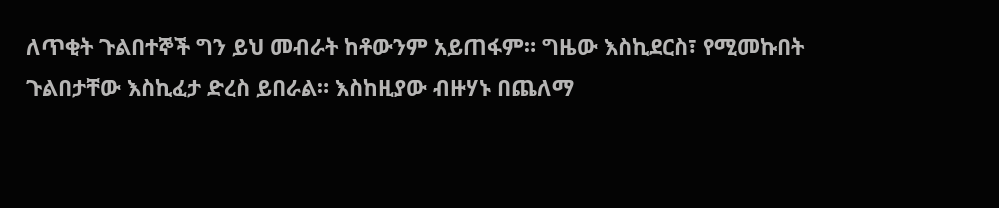ለጥቂት ጉልበተኞች ግን ይህ መብራት ከቶውንም አይጠፋም። ግዜው እስኪደርስ፣ የሚመኩበት ጉልበታቸው እስኪፈታ ድረስ ይበራል። እስከዚያው ብዙሃኑ በጨለማ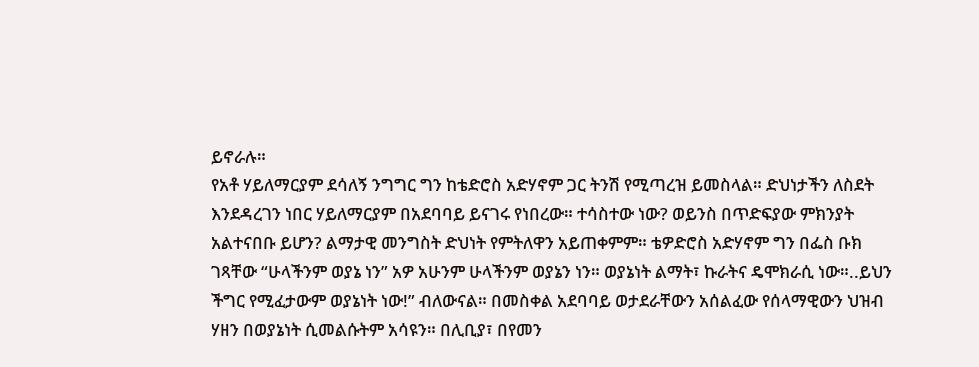ይኖራሉ።
የአቶ ሃይለማርያም ደሳለኝ ንግግር ግን ከቴድሮስ አድሃኖም ጋር ትንሽ የሚጣረዝ ይመስላል። ድህነታችን ለስደት እንደዳረገን ነበር ሃይለማርያም በአደባባይ ይናገሩ የነበረው። ተሳስተው ነው? ወይንስ በጥድፍያው ምክንያት አልተናበቡ ይሆን? ልማታዊ መንግስት ድህነት የምትለዋን አይጠቀምም። ቴዎድሮስ አድሃኖም ግን በፌስ ቡክ ገጻቸው “ሁላችንም ወያኔ ነን” አዎ አሁንም ሁላችንም ወያኔን ነን። ወያኔነት ልማት፣ ኩራትና ዴሞክራሲ ነው።..ይህን ችግር የሚፈታውም ወያኔነት ነው!” ብለውናል። በመስቀል አደባባይ ወታደራቸውን አሰልፈው የሰላማዊውን ህዝብ ሃዘን በወያኔነት ሲመልሱትም አሳዩን። በሊቢያ፣ በየመን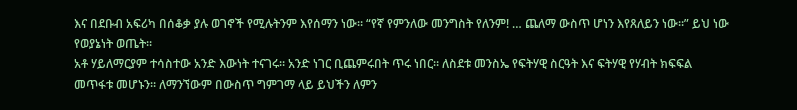እና በደቡብ አፍሪካ በሰቆቃ ያሉ ወገኖች የሚሉትንም እየሰማን ነው። “የኛ የምንለው መንግስት የለንም! … ጨለማ ውስጥ ሆነን እየጸለይን ነው።” ይህ ነው የወያኔነት ወጤት።
አቶ ሃይለማርያም ተሳስተው አንድ እውነት ተናገሩ። አንድ ነገር ቢጨምሩበት ጥሩ ነበር። ለስደቱ መንስኤ የፍትሃዊ ስርዓት እና ፍትሃዊ የሃብት ክፍፍል መጥፋቱ መሆኑን። ለማንኘውም በውስጥ ግምገማ ላይ ይህችን ለምን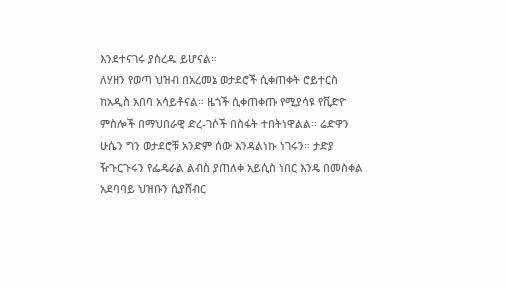እንደተናገሩ ያስረዱ ይሆናል።
ለሃዘን የወጣ ህዝብ በአረመኔ ወታደሮች ሲቀጠቀት ሮይተርስ ከአዲስ አበባ አሳይቶናል። ዜጎች ሲቀጠቀጡ የሚያሳዩ የቪድዮ ምስሎች በማህበራዊ ድረ-ገሶች በስፋት ተበትነዋልል። ሬድዋን ሁሴን ግን ወታደሮቹ አንድም ሰው እንዳልነኩ ነገሩን። ታድያ ዥጉርጉሩን የፌዴራል ልብስ ያጠለቀ አይሲስ ነበር እንዴ በመስቀል አደባባይ ህዝቡን ሲያሸብር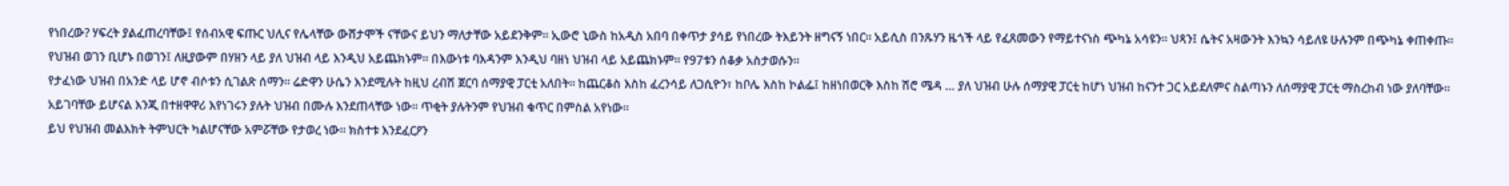የነበረው? ሃፍረት ያልፈጠረባቸው፤ የሰብአዊ ፍጡር ህሊና የሌላቸው ውሸታሞች ናቸውና ይህን ማለታቸው አይደንቅም። ኢውሮ ኒውስ ከአዲስ አበባ በቀጥታ ያሳይ የነበረው ትእይንት ዘግናኝ ነበር። አይሲስ በንጹሃን ዜጎች ላይ የፈጸመውን የማይተናነስ ጭካኔ አሳዩን። ህጻን፤ ሴትና አዛውንት እንኳን ሳይለዩ ሁሉንም በጭካኔ ቀጠቀጡ። የህዝብ ወገን ቢሆኑ በወገን፤ ለዚያውም በሃዘን ላይ ያለ ህዝብ ላይ እንዲህ አይጨክኑም። በእውነቱ ባእዳንም እንዲህ ባዘነ ህዝብ ላይ አይጨክኑም። የ97ቱን ሰቆቃ አስታወሱን።
የታፈነው ህዝብ በአንድ ላይ ሆኖ ብሶቱን ሲገልጽ ሰማን። ሬድዋን ሁሴን እንደሚሉት ከዚህ ረብሽ ጀርባ ሰማያዊ ፓርቲ አለበት። ከጨርቆስ እስከ ፈረንሳይ ለጋሲዮን፣ ከቦሌ እስከ ኮልፌ፤ ከዘነበወርቅ እስከ ሽሮ ሜዳ … ያለ ህዝብ ሁሉ ሰማያዊ ፓርቲ ከሆነ ህዝብ ከናንተ ጋር አይደለምና ስልጣኑን ለሰማያዊ ፓርቲ ማስረከብ ነው ያለባቸው። አይገባቸው ይሆናል እንጂ በተዘዋዋሪ እየነገሩን ያሉት ህዝብ በሙሉ እንደጠላቸው ነው። ጥቂት ያሉትንም የህዝብ ቁጥር በምስል አየነው።
ይህ የህዝብ መልእክት ትምህርት ካልሆናቸው አምሯቸው የታወረ ነው። ክስተቱ እንደፈርዖን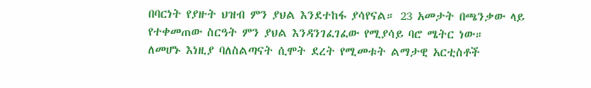በባርነት የያዙት ህዝብ ምን ያህል እንደተከፋ ያሳየናል። 23 አመታት በጫንቃው ላይ የተቀመጠው ስርዓት ምን ያህል እንዳንገፈገፈው የሚያሳይ ባሮ ሜትር ነው።
ለመሆኑ እነዚያ ባለስልጣናት ሲሞት ደረት የሚመቱት ልማታዊ አርቲስቶች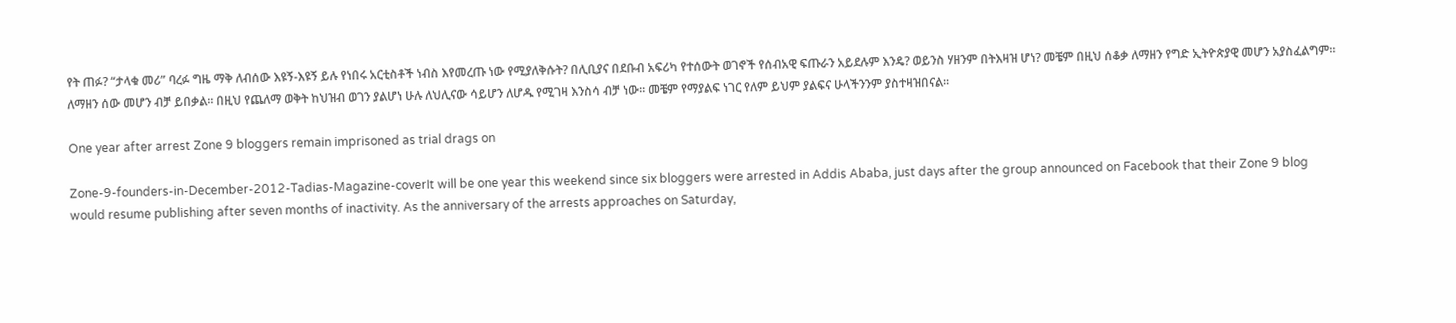የት ጠፉ? “ታላቁ መሪ” ባረፉ ግዜ ማቅ ለብሰው እዩኝ-እዩኝ ይሉ የነበሩ አርቲስቶች ነብስ እየመረጡ ነው የሚያለቅሱት? በሊቢያና በደቡብ አፍሪካ የተሰውት ወገኖች የሰብአዊ ፍጡራን አይደሉም እንዴ? ወይንስ ሃዘንም በትእዛዝ ሆነ? መቼም በዚህ ሰቆቃ ለማዘን የግድ ኢትዮጵያዊ መሆን አያስፈልግም። ለማዘን ሰው መሆን ብቻ ይበቃል። በዚህ የጨለማ ወቅት ከህዝብ ወገን ያልሆነ ሁሉ ለህሊናው ሳይሆን ለሆዱ የሚገዛ እንስሳ ብቻ ነው። መቼም የማያልፍ ነገር የለም ይህም ያልፍና ሁላችንንም ያስተዛዝበናል።

One year after arrest Zone 9 bloggers remain imprisoned as trial drags on

Zone-9-founders-in-December-2012-Tadias-Magazine-coverIt will be one year this weekend since six bloggers were arrested in Addis Ababa, just days after the group announced on Facebook that their Zone 9 blog would resume publishing after seven months of inactivity. As the anniversary of the arrests approaches on Saturday,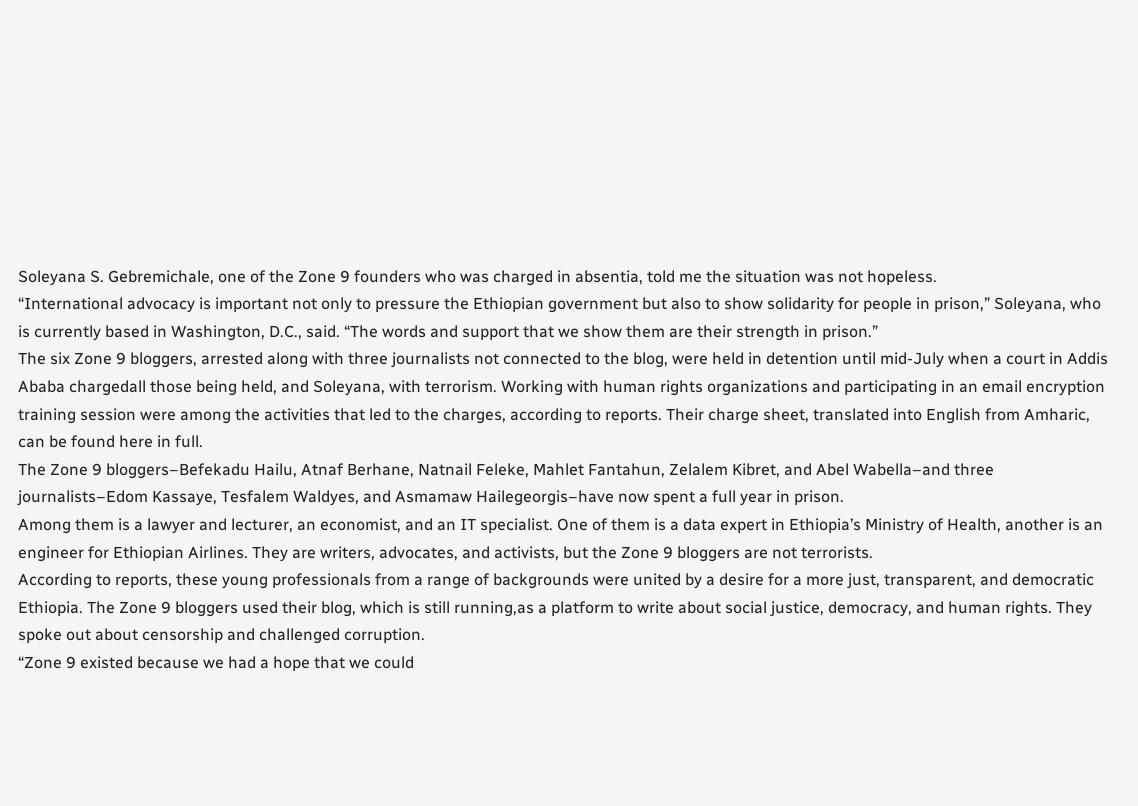Soleyana S. Gebremichale, one of the Zone 9 founders who was charged in absentia, told me the situation was not hopeless.
“International advocacy is important not only to pressure the Ethiopian government but also to show solidarity for people in prison,” Soleyana, who is currently based in Washington, D.C., said. “The words and support that we show them are their strength in prison.”
The six Zone 9 bloggers, arrested along with three journalists not connected to the blog, were held in detention until mid-July when a court in Addis Ababa chargedall those being held, and Soleyana, with terrorism. Working with human rights organizations and participating in an email encryption training session were among the activities that led to the charges, according to reports. Their charge sheet, translated into English from Amharic, can be found here in full.
The Zone 9 bloggers–Befekadu Hailu, Atnaf Berhane, Natnail Feleke, Mahlet Fantahun, Zelalem Kibret, and Abel Wabella–and three journalists–Edom Kassaye, Tesfalem Waldyes, and Asmamaw Hailegeorgis–have now spent a full year in prison.
Among them is a lawyer and lecturer, an economist, and an IT specialist. One of them is a data expert in Ethiopia’s Ministry of Health, another is an engineer for Ethiopian Airlines. They are writers, advocates, and activists, but the Zone 9 bloggers are not terrorists.
According to reports, these young professionals from a range of backgrounds were united by a desire for a more just, transparent, and democratic Ethiopia. The Zone 9 bloggers used their blog, which is still running,as a platform to write about social justice, democracy, and human rights. They spoke out about censorship and challenged corruption.
“Zone 9 existed because we had a hope that we could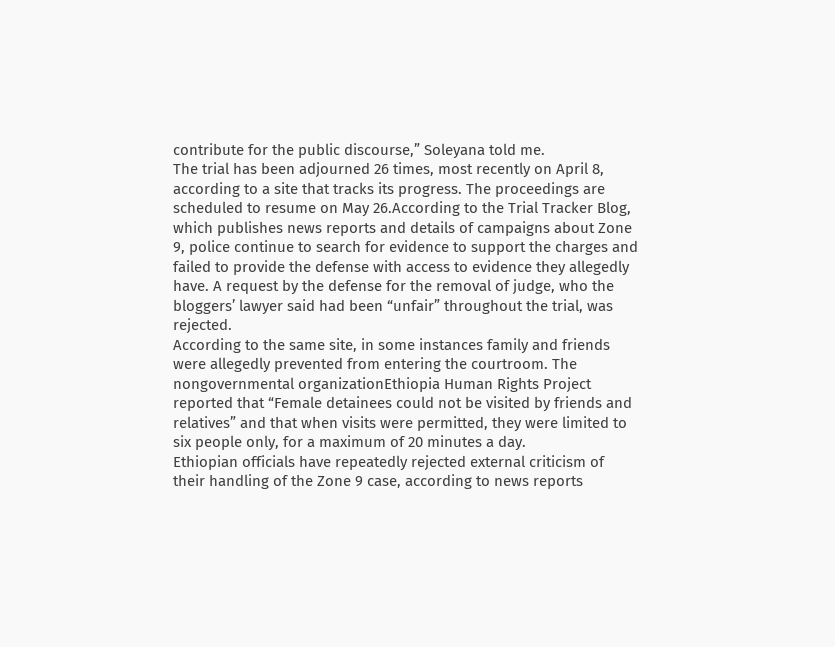contribute for the public discourse,” Soleyana told me.
The trial has been adjourned 26 times, most recently on April 8, according to a site that tracks its progress. The proceedings are scheduled to resume on May 26.According to the Trial Tracker Blog, which publishes news reports and details of campaigns about Zone 9, police continue to search for evidence to support the charges and failed to provide the defense with access to evidence they allegedly have. A request by the defense for the removal of judge, who the bloggers’ lawyer said had been “unfair” throughout the trial, was rejected.
According to the same site, in some instances family and friends were allegedly prevented from entering the courtroom. The nongovernmental organizationEthiopia Human Rights Project reported that “Female detainees could not be visited by friends and relatives” and that when visits were permitted, they were limited to six people only, for a maximum of 20 minutes a day.
Ethiopian officials have repeatedly rejected external criticism of their handling of the Zone 9 case, according to news reports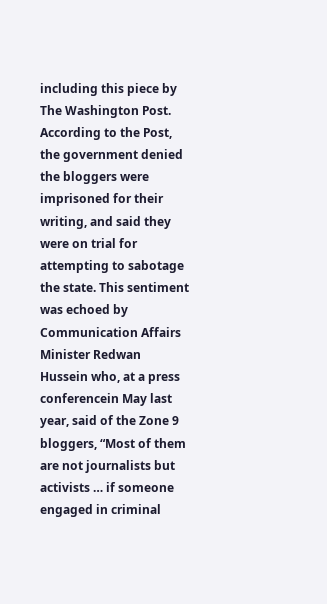including this piece by The Washington Post. According to the Post, the government denied the bloggers were imprisoned for their writing, and said they were on trial for attempting to sabotage the state. This sentiment was echoed by Communication Affairs Minister Redwan Hussein who, at a press conferencein May last year, said of the Zone 9 bloggers, “Most of them are not journalists but activists … if someone engaged in criminal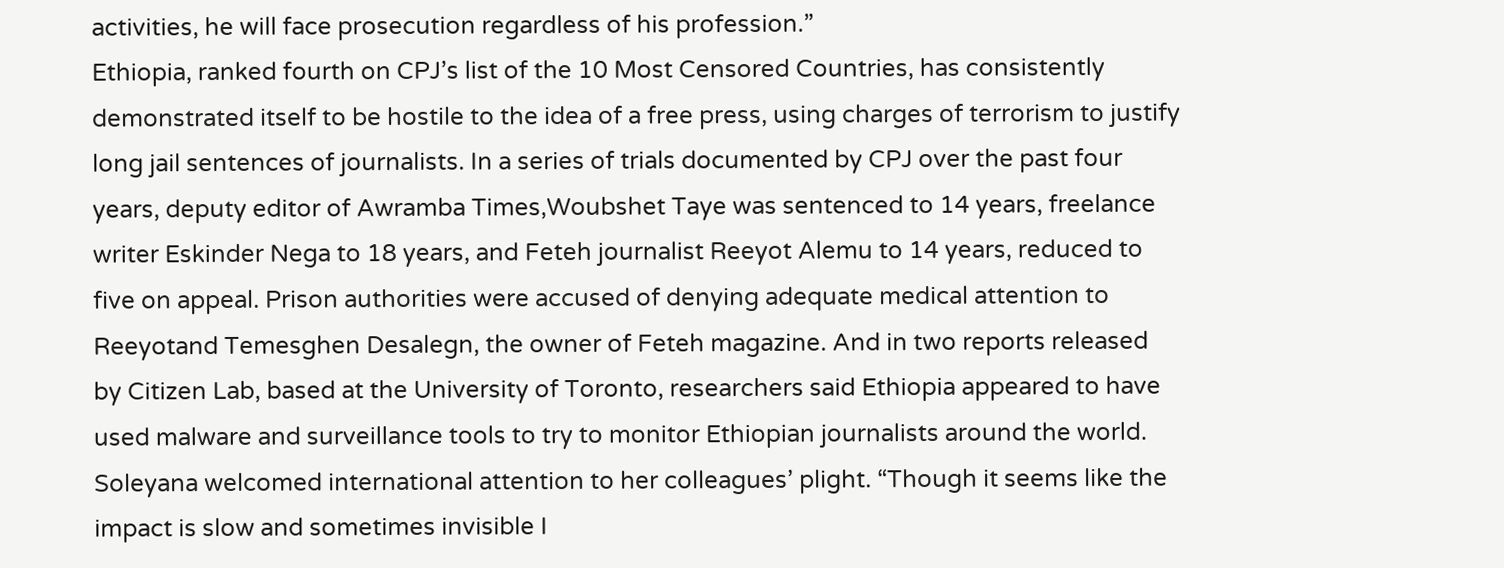activities, he will face prosecution regardless of his profession.”
Ethiopia, ranked fourth on CPJ’s list of the 10 Most Censored Countries, has consistently demonstrated itself to be hostile to the idea of a free press, using charges of terrorism to justify long jail sentences of journalists. In a series of trials documented by CPJ over the past four years, deputy editor of Awramba Times,Woubshet Taye was sentenced to 14 years, freelance writer Eskinder Nega to 18 years, and Feteh journalist Reeyot Alemu to 14 years, reduced to five on appeal. Prison authorities were accused of denying adequate medical attention to Reeyotand Temesghen Desalegn, the owner of Feteh magazine. And in two reports released by Citizen Lab, based at the University of Toronto, researchers said Ethiopia appeared to have used malware and surveillance tools to try to monitor Ethiopian journalists around the world.
Soleyana welcomed international attention to her colleagues’ plight. “Though it seems like the impact is slow and sometimes invisible I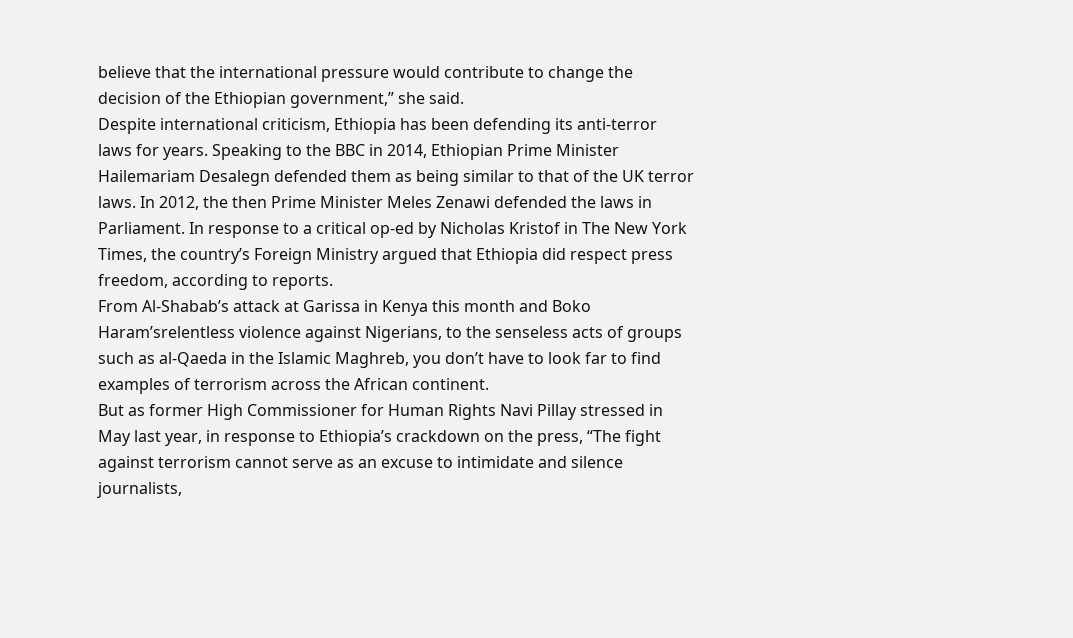believe that the international pressure would contribute to change the decision of the Ethiopian government,” she said.
Despite international criticism, Ethiopia has been defending its anti-terror laws for years. Speaking to the BBC in 2014, Ethiopian Prime Minister Hailemariam Desalegn defended them as being similar to that of the UK terror laws. In 2012, the then Prime Minister Meles Zenawi defended the laws in Parliament. In response to a critical op-ed by Nicholas Kristof in The New York Times, the country’s Foreign Ministry argued that Ethiopia did respect press freedom, according to reports.
From Al-Shabab’s attack at Garissa in Kenya this month and Boko Haram’srelentless violence against Nigerians, to the senseless acts of groups such as al-Qaeda in the Islamic Maghreb, you don’t have to look far to find examples of terrorism across the African continent.
But as former High Commissioner for Human Rights Navi Pillay stressed in May last year, in response to Ethiopia’s crackdown on the press, “The fight against terrorism cannot serve as an excuse to intimidate and silence journalists,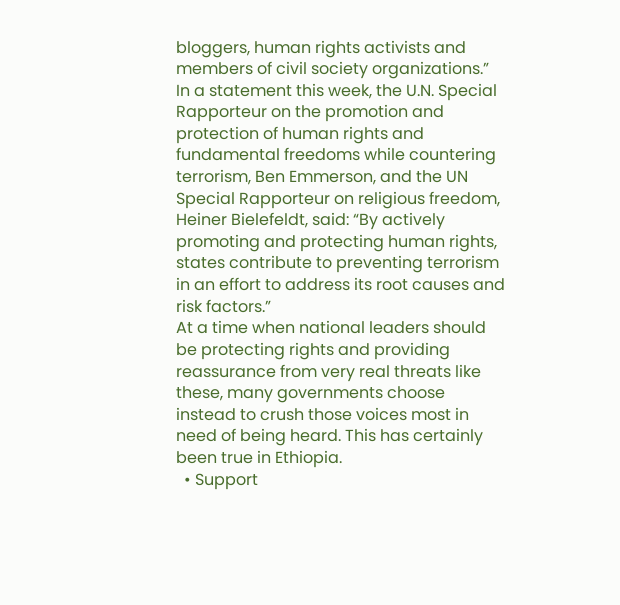bloggers, human rights activists and members of civil society organizations.”
In a statement this week, the U.N. Special Rapporteur on the promotion and protection of human rights and fundamental freedoms while countering terrorism, Ben Emmerson, and the UN Special Rapporteur on religious freedom, Heiner Bielefeldt, said: “By actively promoting and protecting human rights, states contribute to preventing terrorism in an effort to address its root causes and risk factors.”
At a time when national leaders should be protecting rights and providing reassurance from very real threats like these, many governments choose instead to crush those voices most in need of being heard. This has certainly been true in Ethiopia.
  • Support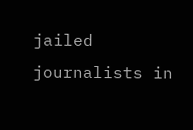jailed journalists in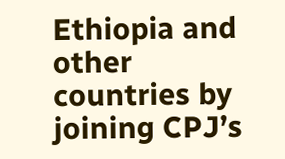Ethiopia and other countries by joining CPJ’s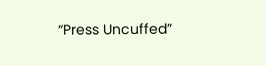“Press Uncuffed”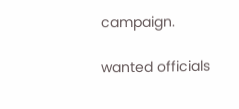campaign.

wanted officials